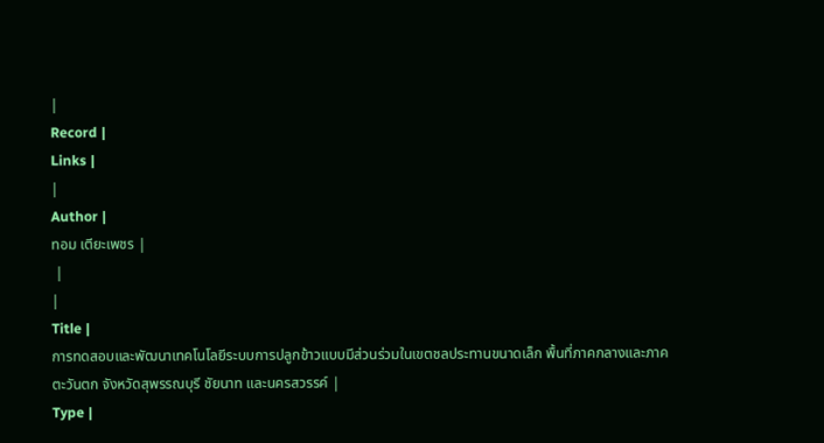|
Record |
Links |
|
Author |
ทอม เตียะเพชร |
 |
|
Title |
การทดสอบและพัฒนาเทคโนโลยีระบบการปลูกข้าวแบบมีส่วนร่วมในเขตชลประทานขนาดเล็ก พื้นที่ภาคกลางและภาคตะวันตก จังหวัดสุพรรณบุรี ชัยนาท และนครสวรรค์ |
Type |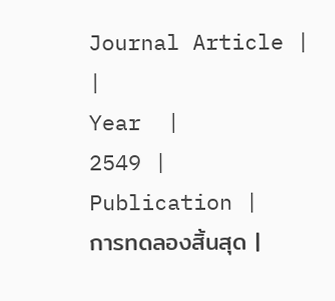Journal Article |
|
Year  |
2549 |
Publication |
การทดลองสิ้นสุด |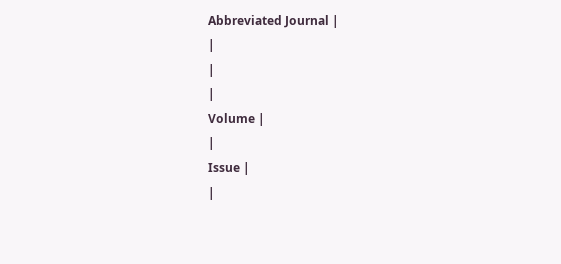Abbreviated Journal |
|
|
|
Volume |
|
Issue |
|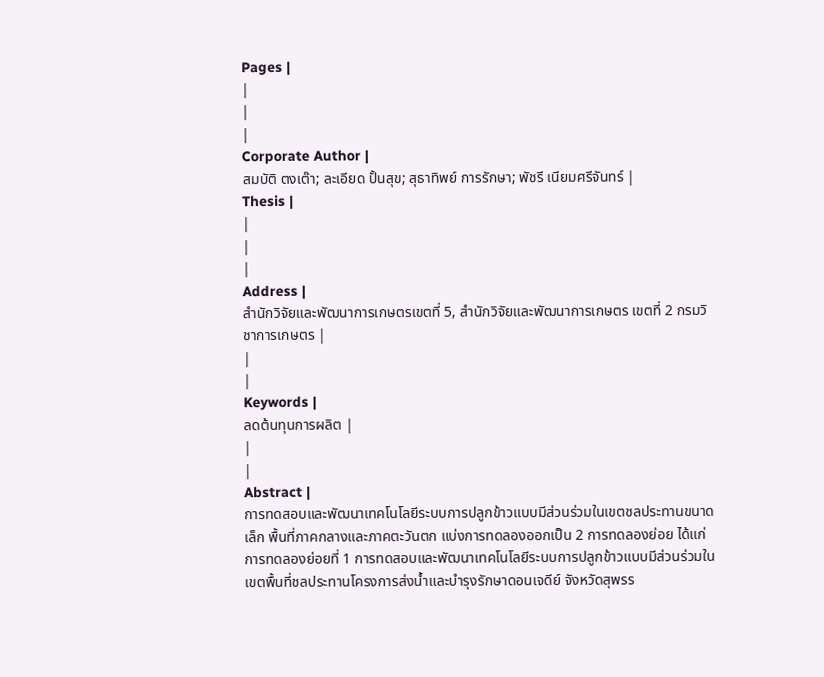Pages |
|
|
|
Corporate Author |
สมบัติ ตงเต๊า; ละเอียด ปั้นสุข; สุธาทิพย์ การรักษา; พัชรี เนียมศรีจันทร์ |
Thesis |
|
|
|
Address |
สำนักวิจัยและพัฒนาการเกษตรเขตที่ 5, สำนักวิจัยและพัฒนาการเกษตร เขตที่ 2 กรมวิชาการเกษตร |
|
|
Keywords |
ลดต้นทุนการผลิต |
|
|
Abstract |
การทดสอบและพัฒนาเทคโนโลยีระบบการปลูกข้าวแบบมีส่วนร่วมในเขตชลประทานขนาดเล็ก พื้นที่ภาคกลางและภาคตะวันตก แบ่งการทดลองออกเป็น 2 การทดลองย่อย ได้แก่ การทดลองย่อยที่ 1 การทดสอบและพัฒนาเทคโนโลยีระบบการปลูกข้าวแบบมีส่วนร่วมในเขตพื้นที่ชลประทานโครงการส่งน้ำและบำรุงรักษาดอนเจดีย์ จังหวัดสุพรร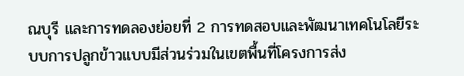ณบุรี และการทดลองย่อยที่ 2 การทดสอบและพัฒนาเทคโนโลยีระบบการปลูกข้าวแบบมีส่วนร่วมในเขตพื้นที่โครงการส่ง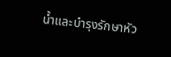น้ำและบำรุงรักษาหัว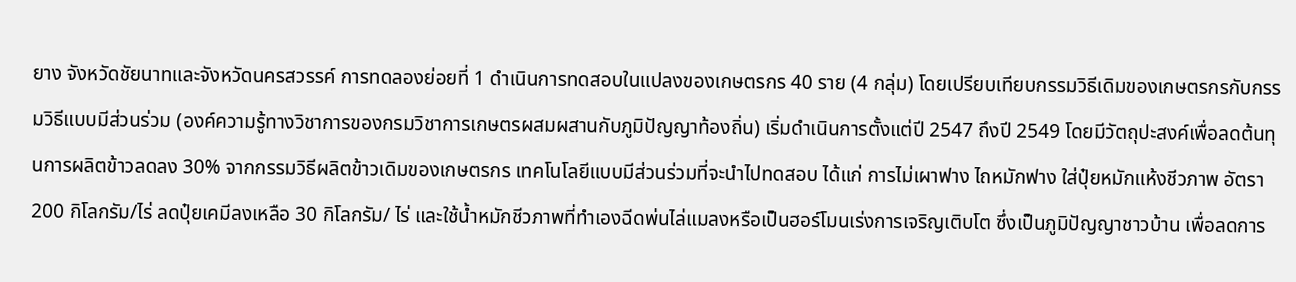ยาง จังหวัดชัยนาทและจังหวัดนครสวรรค์ การทดลองย่อยที่ 1 ดำเนินการทดสอบในแปลงของเกษตรกร 40 ราย (4 กลุ่ม) โดยเปรียบเทียบกรรมวิธีเดิมของเกษตรกรกับกรรมวิธีแบบมีส่วนร่วม (องค์ความรู้ทางวิชาการของกรมวิชาการเกษตรผสมผสานกับภูมิปัญญาท้องถิ่น) เริ่มดำเนินการตั้งแต่ปี 2547 ถึงปี 2549 โดยมีวัตถุปะสงค์เพื่อลดต้นทุนการผลิตข้าวลดลง 30% จากกรรมวิธีผลิตข้าวเดิมของเกษตรกร เทคโนโลยีแบบมีส่วนร่วมที่จะนำไปทดสอบ ได้แก่ การไม่เผาฟาง ไถหมักฟาง ใส่ปุ๋ยหมักแห้งชีวภาพ อัตรา 200 กิโลกรัม/ไร่ ลดปุ๋ยเคมีลงเหลือ 30 กิโลกรัม/ ไร่ และใช้น้ำหมักชีวภาพที่ทำเองฉีดพ่นไล่แมลงหรือเป็นฮอร์โมนเร่งการเจริญเติบโต ซึ่งเป็นภูมิปัญญาชาวบ้าน เพื่อลดการ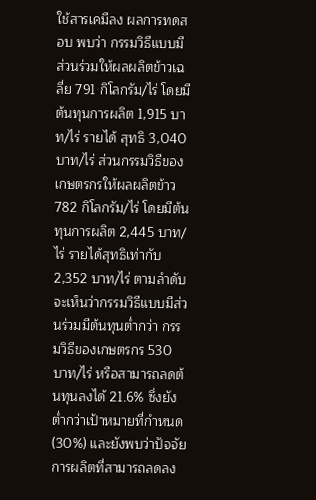ใช้สารเคมีลง ผลการทดสอบ พบว่า กรรมวิธีแบบมีส่วนร่วมให้ผลผลิตข้าวเฉลี่ย 791 กิโลกรัม/ไร่ โดยมีต้นทุนการผลิต 1,915 บาท/ไร่ รายได้ สุทธิ 3,040 บาท/ไร่ ส่วนกรรมวิธีของเกษตรกรให้ผลผลิตข้าว 782 กิโลกรัม/ไร่ โดยมีต้นทุนการผลิต 2,445 บาท/ไร่ รายได้สุทธิเท่ากับ 2,352 บาท/ไร่ ตามลำดับ จะเห็นว่ากรรมวิธีแบบมีส่วนร่วมมีต้นทุนต่ำกว่า กรรมวิธีของเกษตรกร 530 บาท/ไร่ หรือสามารถลดต้นทุนลงได้ 21.6% ซึ่งยังต่ำกว่าเป้าหมายที่กำหนด (30%) และยังพบว่าปัจจัยการผลิตที่สามารถลดลง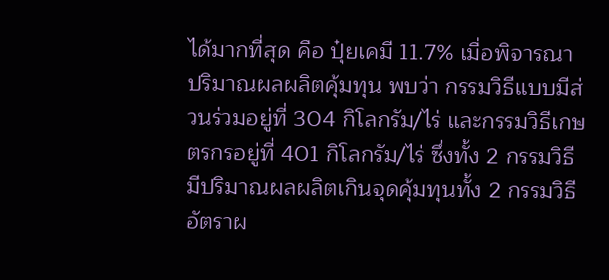ได้มากที่สุด คือ ปุ๋ยเคมี 11.7% เมื่อพิจารณาปริมาณผลผลิตคุ้มทุน พบว่า กรรมวิธีแบบมีส่วนร่วมอยู่ที่ 304 กิโลกรัม/ไร่ และกรรมวิธีเกษตรกรอยู่ที่ 401 กิโลกรัม/ไร่ ซึ่งทั้ง 2 กรรมวิธีมีปริมาณผลผลิตเกินจุดคุ้มทุนทั้ง 2 กรรมวิธี อัตราผ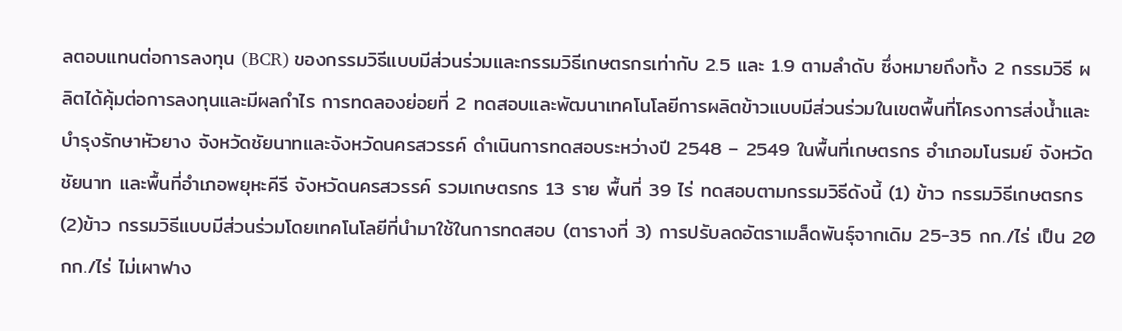ลตอบแทนต่อการลงทุน (BCR) ของกรรมวิธีแบบมีส่วนร่วมและกรรมวิธีเกษตรกรเท่ากับ 2.5 และ 1.9 ตามลำดับ ซึ่งหมายถึงทั้ง 2 กรรมวิธี ผลิตได้คุ้มต่อการลงทุนและมีผลกำไร การทดลองย่อยที่ 2 ทดสอบและพัฒนาเทคโนโลยีการผลิตข้าวแบบมีส่วนร่วมในเขตพื้นที่โครงการส่งน้ำและบำรุงรักษาหัวยาง จังหวัดชัยนาทและจังหวัดนครสวรรค์ ดำเนินการทดสอบระหว่างปี 2548 – 2549 ในพื้นที่เกษตรกร อำเภอมโนรมย์ จังหวัดชัยนาท และพื้นที่อำเภอพยุหะคีรี จังหวัดนครสวรรค์ รวมเกษตรกร 13 ราย พื้นที่ 39 ไร่ ทดสอบตามกรรมวิธีดังนี้ (1) ข้าว กรรมวิธีเกษตรกร (2)ข้าว กรรมวิธีแบบมีส่วนร่วมโดยเทคโนโลยีที่นำมาใช้ในการทดสอบ (ตารางที่ 3) การปรับลดอัตราเมล็ดพันธุ์จากเดิม 25-35 กก./ไร่ เป็น 20 กก./ไร่ ไม่เผาฟาง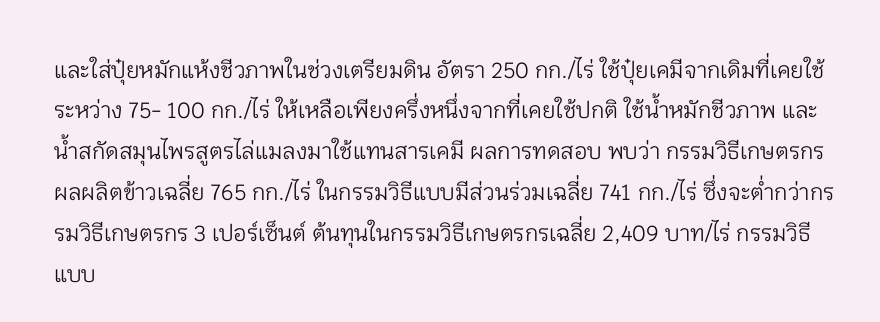และใส่ปุ๋ยหมักแห้งชีวภาพในช่วงเตรียมดิน อัตรา 250 กก./ไร่ ใช้ปุ๋ยเคมีจากเดิมที่เคยใช้ระหว่าง 75- 100 กก./ไร่ ให้เหลือเพียงครึ่งหนึ่งจากที่เคยใช้ปกติ ใช้น้ำหมักชีวภาพ และน้ำสกัดสมุนไพรสูตรไล่แมลงมาใช้แทนสารเคมี ผลการทดสอบ พบว่า กรรมวิธีเกษตรกรผลผลิตข้าวเฉลี่ย 765 กก./ไร่ ในกรรมวิธีแบบมีส่วนร่วมเฉลี่ย 741 กก./ไร่ ซึ่งจะต่ำกว่ากรรมวิธีเกษตรกร 3 เปอร์เซ็นต์ ต้นทุนในกรรมวิธีเกษตรกรเฉลี่ย 2,409 บาท/ไร่ กรรมวิธีแบบ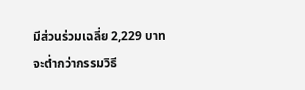มีส่วนร่วมเฉลี่ย 2,229 บาท จะต่ำกว่ากรรมวิธี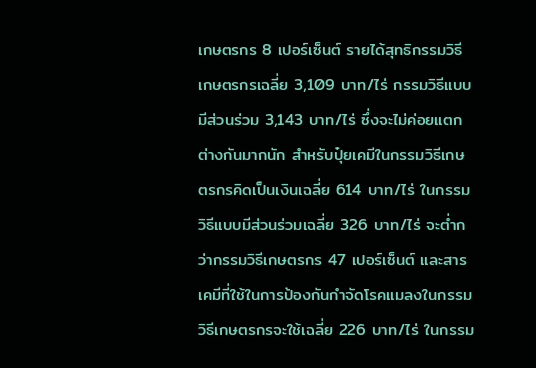เกษตรกร 8 เปอร์เซ็นต์ รายได้สุทธิกรรมวิธีเกษตรกรเฉลี่ย 3,109 บาท/ไร่ กรรมวิธีแบบมีส่วนร่วม 3,143 บาท/ไร่ ซึ่งจะไม่ค่อยแตกต่างกันมากนัก สำหรับปุ๋ยเคมีในกรรมวิธีเกษตรกรคิดเป็นเงินเฉลี่ย 614 บาท/ไร่ ในกรรมวิธีแบบมีส่วนร่วมเฉลี่ย 326 บาท/ไร่ จะต่ำกว่ากรรมวิธีเกษตรกร 47 เปอร์เซ็นต์ และสารเคมีที่ใช้ในการป้องกันกำจัดโรคแมลงในกรรมวิธีเกษตรกรจะใช้เฉลี่ย 226 บาท/ไร่ ในกรรม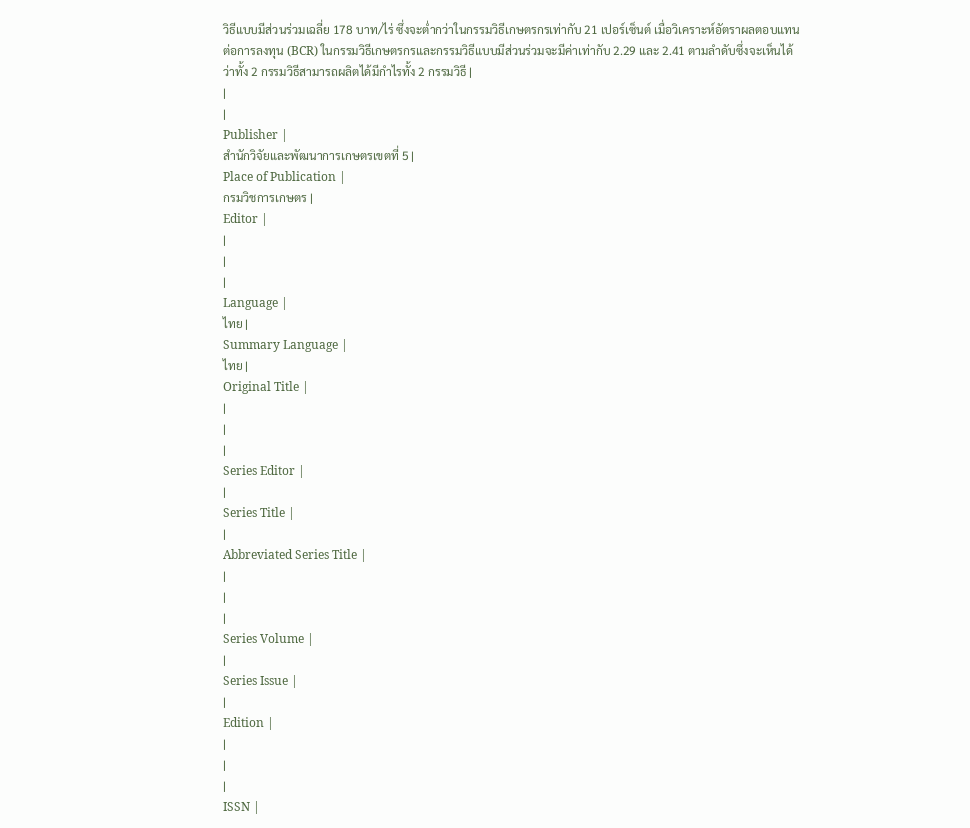วิธีแบบมีส่วนร่วมเฉลี่ย 178 บาท/ไร่ ซึ่งจะต่ำกว่าในกรรมวิธีเกษตรกรเท่ากับ 21 เปอร์เซ็นต์ เมื่อวิเคราะห์อัตราผลตอบแทนต่อการลงทุน (BCR) ในกรรมวิธีเกษตรกรและกรรมวิธีแบบมีส่วนร่วมจะมีค่าเท่ากับ 2.29 และ 2.41 ตามลำดับซึ่งจะเห็นได้ว่าทั้ง 2 กรรมวิธีสามารถผลิตได้มีกำไรทั้ง 2 กรรมวิธี |
|
|
Publisher |
สำนักวิจัยและพัฒนาการเกษตรเขตที่ 5 |
Place of Publication |
กรมวิชการเกษตร |
Editor |
|
|
|
Language |
ไทย |
Summary Language |
ไทย |
Original Title |
|
|
|
Series Editor |
|
Series Title |
|
Abbreviated Series Title |
|
|
|
Series Volume |
|
Series Issue |
|
Edition |
|
|
|
ISSN |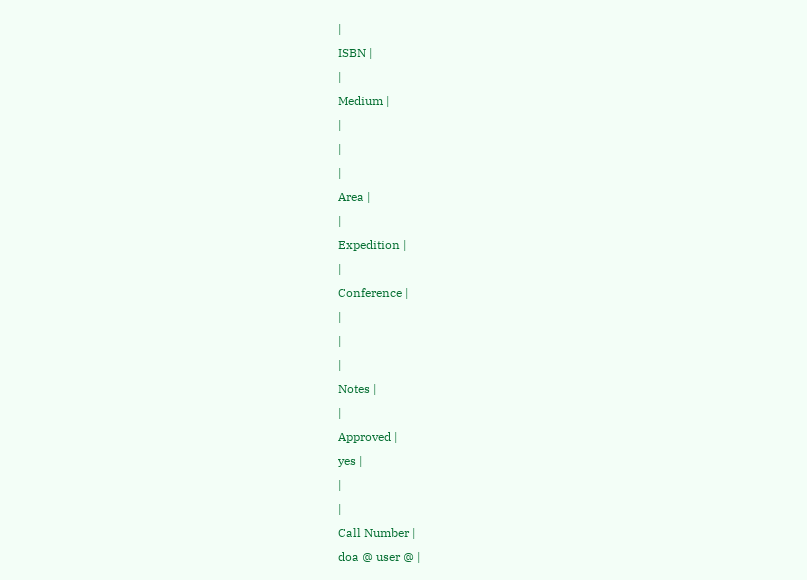|
ISBN |
|
Medium |
|
|
|
Area |
|
Expedition |
|
Conference |
|
|
|
Notes |
|
Approved |
yes |
|
|
Call Number |
doa @ user @ |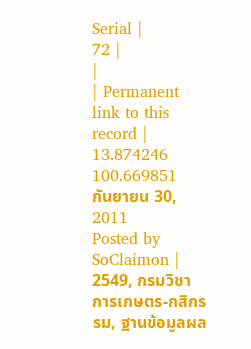Serial |
72 |
|
| Permanent link to this record |
13.874246
100.669851
กันยายน 30, 2011
Posted by SoClaimon |
2549, กรมวิชาการเกษตร-กสิกรรม, ฐานข้อมูลผล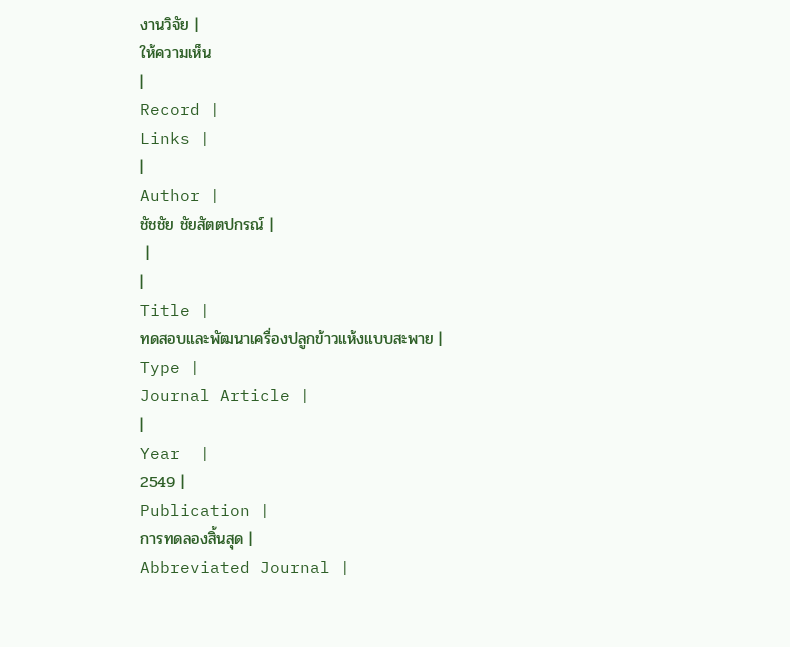งานวิจัย |
ให้ความเห็น
|
Record |
Links |
|
Author |
ชัชชัย ชัยสัตตปกรณ์ |
 |
|
Title |
ทดสอบและพัฒนาเครื่องปลูกข้าวแห้งแบบสะพาย |
Type |
Journal Article |
|
Year  |
2549 |
Publication |
การทดลองสิ้นสุด |
Abbreviated Journal |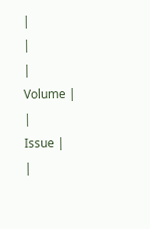|
|
|
Volume |
|
Issue |
|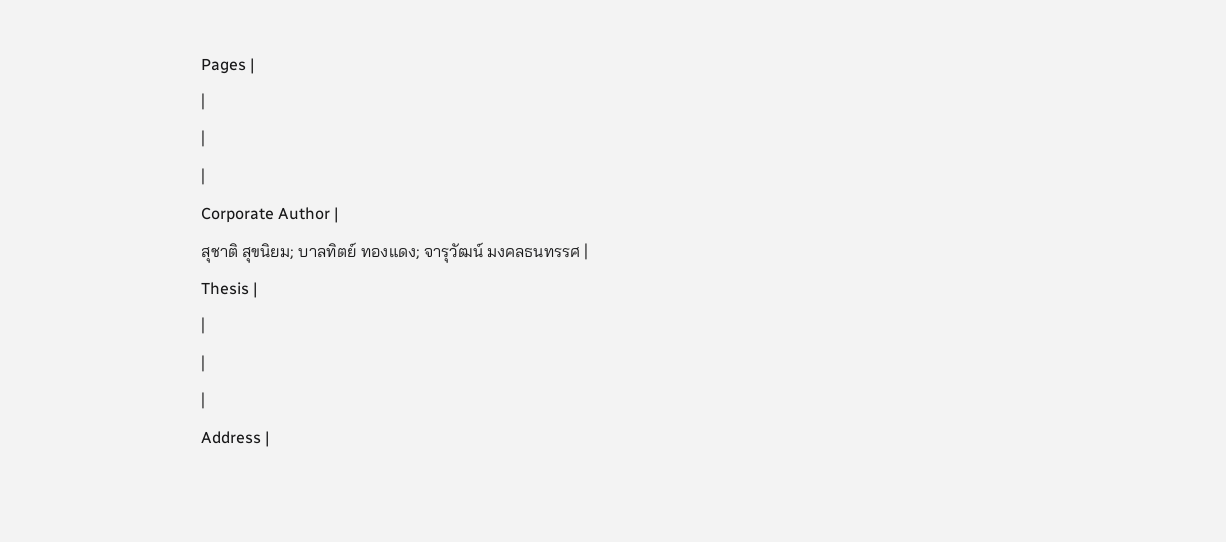Pages |
|
|
|
Corporate Author |
สุชาติ สุขนิยม; บาลทิตย์ ทองแดง; จารุวัฒน์ มงคลธนทรรศ |
Thesis |
|
|
|
Address |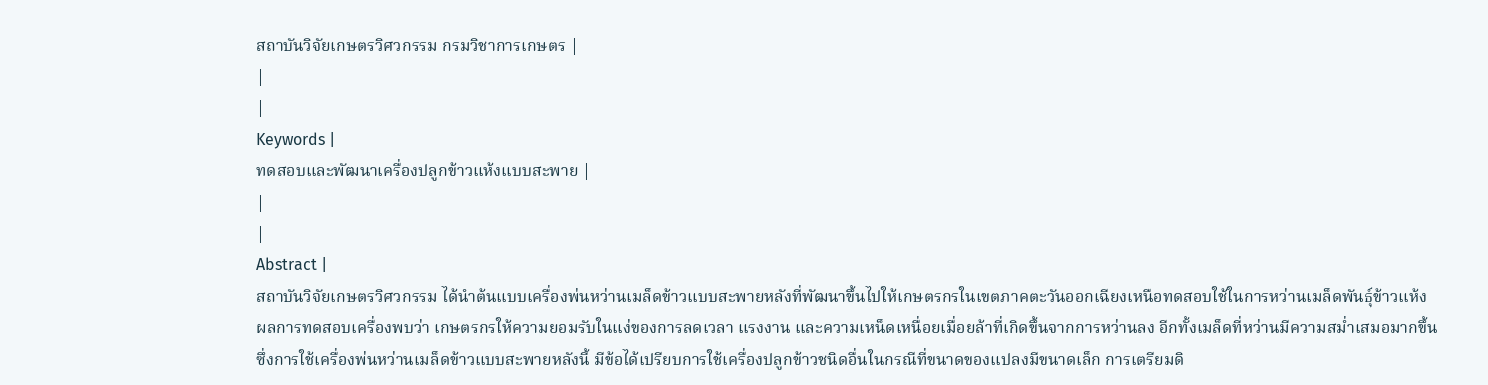สถาบันวิจัยเกษตรวิศวกรรม กรมวิชาการเกษตร |
|
|
Keywords |
ทดสอบและพัฒนาเครื่องปลูกข้าวแห้งแบบสะพาย |
|
|
Abstract |
สถาบันวิจัยเกษตรวิศวกรรม ได้นำต้นแบบเครื่องพ่นหว่านเมล็ดข้าวแบบสะพายหลังที่พัฒนาขึ้นไปให้เกษตรกรในเขตภาคตะวันออกเฉียงเหนือทดสอบใช้ในการหว่านเมล็ดพันธุ์ข้าวแห้ง ผลการทดสอบเครื่องพบว่า เกษตรกรให้ความยอมรับในแง่ของการลดเวลา แรงงาน และความเหน็ดเหนื่อยเมื่อยล้าที่เกิดขึ้นจากการหว่านลง อีกทั้งเมล็ดที่หว่านมีความสม่ำเสมอมากขึ้นซึ่งการใช้เครื่องพ่นหว่านเมล็ดข้าวแบบสะพายหลังนี้ มีข้อได้เปรียบการใช้เครื่องปลูกข้าวชนิดอื่นในกรณีที่ขนาดของแปลงมีขนาดเล็ก การเตรียมดิ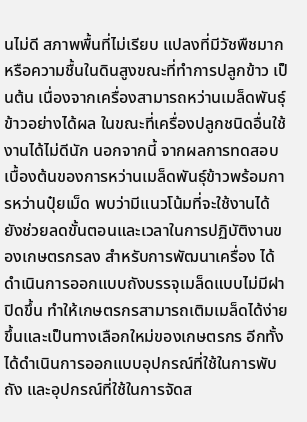นไม่ดี สภาพพื้นที่ไม่เรียบ แปลงที่มีวัชพืชมากหรือความชื้นในดินสูงขณะที่ทำการปลูกข้าว เป็นต้น เนื่องจากเครื่องสามารถหว่านเมล็ดพันธุ์ข้าวอย่างได้ผล ในขณะที่เครื่องปลูกชนิดอื่นใช้งานได้ไม่ดีนัก นอกจากนี้ จากผลการทดสอบเบื้องต้นของการหว่านเมล็ดพันธุ์ข้าวพร้อมการหว่านปุ๋ยเม็ด พบว่ามีแนวโน้มที่จะใช้งานได้ ยังช่วยลดขั้นตอนและเวลาในการปฏิบัติงานของเกษตรกรลง สำหรับการพัฒนาเครื่อง ได้ดำเนินการออกแบบถังบรรจุเมล็ดแบบไม่มีฝาปิดขึ้น ทำให้เกษตรกรสามารถเติมเมล็ดได้ง่ายขึ้นและเป็นทางเลือกใหม่ของเกษตรกร อีกทั้งได้ดำเนินการออกแบบอุปกรณ์ที่ใช้ในการพับถัง และอุปกรณ์ที่ใช้ในการจัดส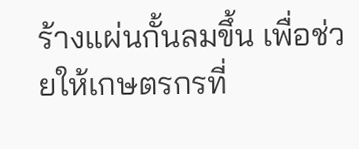ร้างแผ่นกั้นลมขึ้น เพื่อช่วยให้เกษตรกรที่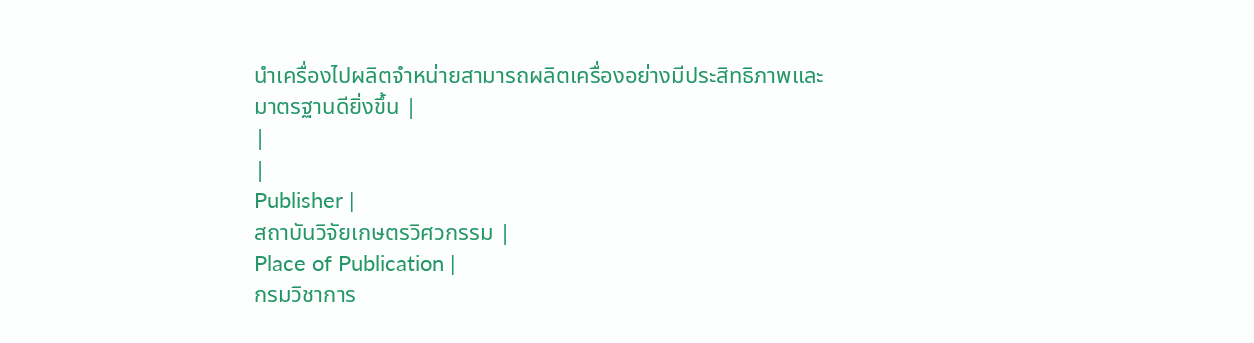นำเครื่องไปผลิตจำหน่ายสามารถผลิตเครื่องอย่างมีประสิทธิภาพและมาตรฐานดียิ่งขึ้น |
|
|
Publisher |
สถาบันวิจัยเกษตรวิศวกรรม |
Place of Publication |
กรมวิชาการ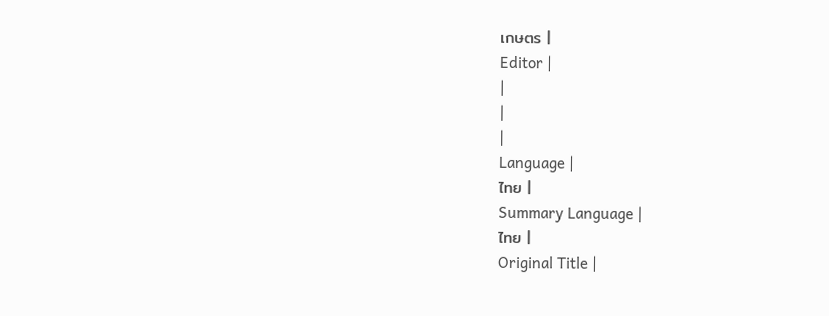เกษตร |
Editor |
|
|
|
Language |
ไทย |
Summary Language |
ไทย |
Original Title |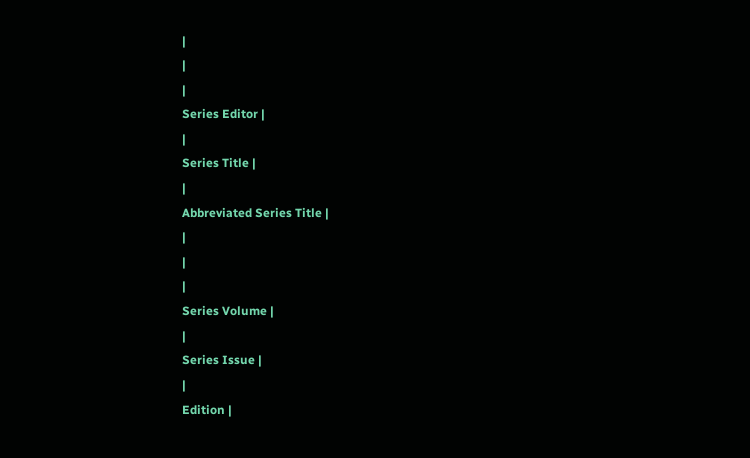|
|
|
Series Editor |
|
Series Title |
|
Abbreviated Series Title |
|
|
|
Series Volume |
|
Series Issue |
|
Edition |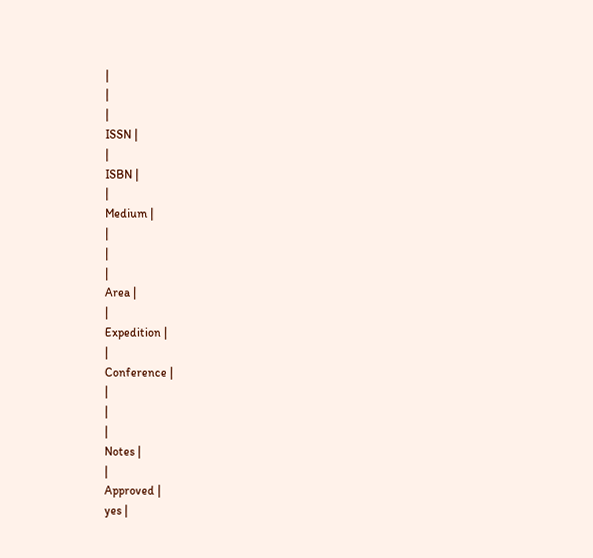|
|
|
ISSN |
|
ISBN |
|
Medium |
|
|
|
Area |
|
Expedition |
|
Conference |
|
|
|
Notes |
|
Approved |
yes |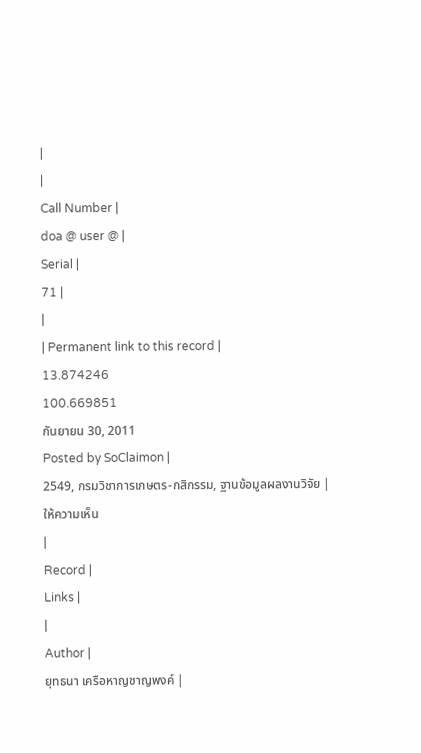|
|
Call Number |
doa @ user @ |
Serial |
71 |
|
| Permanent link to this record |
13.874246
100.669851
กันยายน 30, 2011
Posted by SoClaimon |
2549, กรมวิชาการเกษตร-กสิกรรม, ฐานข้อมูลผลงานวิจัย |
ให้ความเห็น
|
Record |
Links |
|
Author |
ยุทธนา เครือหาญชาญพงค์ |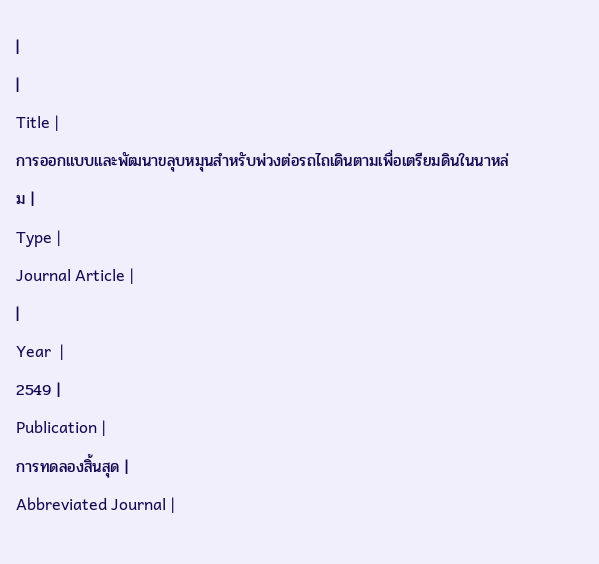|
|
Title |
การออกแบบและพัฒนาขลุบหมุนสำหรับพ่วงต่อรถไถเดินตามเพื่อเตรียมดินในนาหล่ม |
Type |
Journal Article |
|
Year  |
2549 |
Publication |
การทดลองสิ้นสุด |
Abbreviated Journal |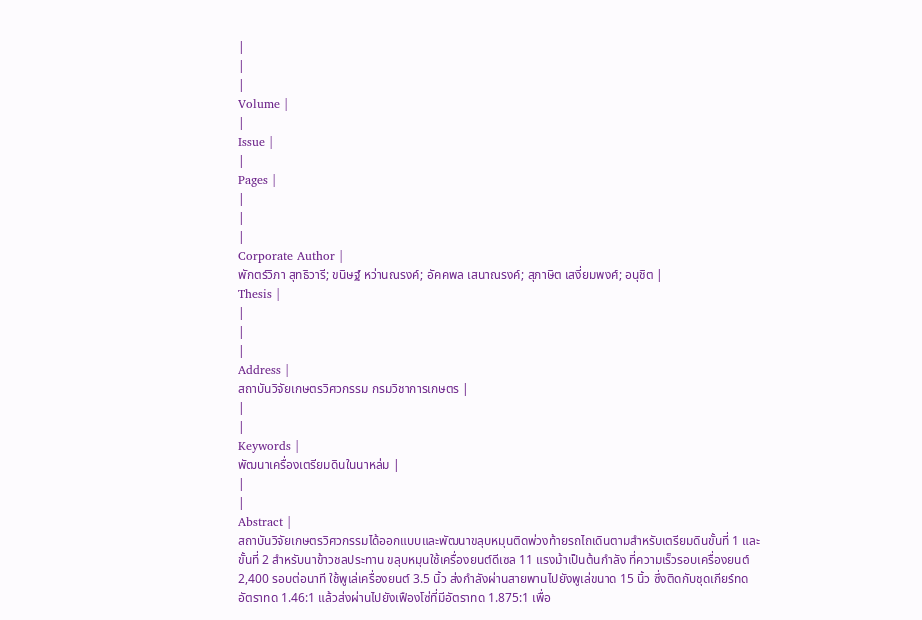|
|
|
Volume |
|
Issue |
|
Pages |
|
|
|
Corporate Author |
พักตร์วิภา สุทธิวารี; ขนิษฐ์ หว่านณรงค์; อัคคพล เสนาณรงค์; สุภาษิต เสงี่ยมพงศ์; อนุชิต |
Thesis |
|
|
|
Address |
สถาบันวิจัยเกษตรวิศวกรรม กรมวิชาการเกษตร |
|
|
Keywords |
พัฒนาเครื่องเตรียมดินในนาหล่ม |
|
|
Abstract |
สถาบันวิจัยเกษตรวิศวกรรมได้ออกแบบและพัฒนาขลุบหมุนติดพ่วงท้ายรถไถเดินตามสำหรับเตรียมดินขั้นที่ 1 และ ขั้นที่ 2 สำหรับนาข้าวชลประทาน ขลุบหมุนใช้เครื่องยนต์ดีเซล 11 แรงม้าเป็นต้นกำลัง ที่ความเร็วรอบเครื่องยนต์ 2,400 รอบต่อนาที ใช้พูเล่เครื่องยนต์ 3.5 นิ้ว ส่งกำลังผ่านสายพานไปยังพูเล่ขนาด 15 นิ้ว ซึ่งติดกับชุดเกียร์ทด อัตราทด 1.46:1 แล้วส่งผ่านไปยังเฟืองโซ่ที่มีอัตราทด 1.875:1 เพื่อ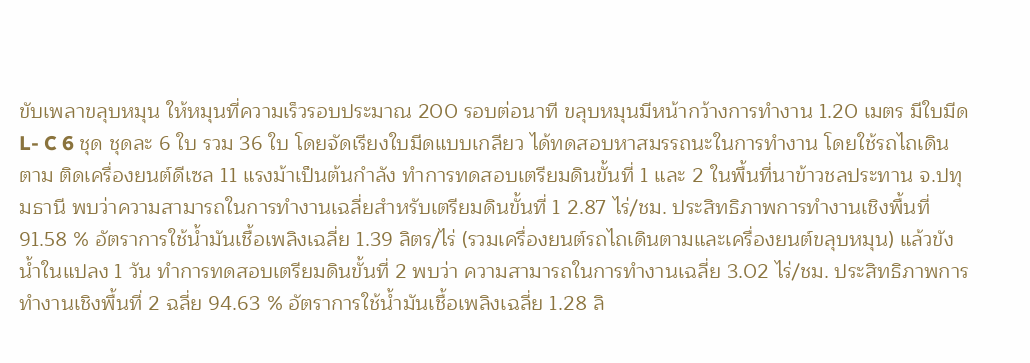ขับเพลาขลุบหมุน ให้หมุนที่ความเร็วรอบประมาณ 200 รอบต่อนาที ขลุบหมุนมีหน้ากว้างการทำงาน 1.20 เมตร มีใบมีด L- C 6 ชุด ชุดละ 6 ใบ รวม 36 ใบ โดยจัดเรียงใบมีดแบบเกลียว ได้ทดสอบหาสมรรถนะในการทำงาน โดยใช้รถไถเดินตาม ติดเครื่องยนต์ดีเซล 11 แรงม้าเป็นต้นกำลัง ทำการทดสอบเตรียมดินขั้นที่ 1 และ 2 ในพื้นที่นาข้าวชลประทาน จ.ปทุมธานี พบว่าความสามารถในการทำงานเฉลี่ยสำหรับเตรียมดินขั้นที่ 1 2.87 ไร่/ชม. ประสิทธิภาพการทำงานเชิงพื้นที่ 91.58 % อัตราการใช้น้ำมันเชื้อเพลิงเฉลี่ย 1.39 ลิตร/ไร่ (รวมเครื่องยนต์รถไถเดินตามและเครื่องยนต์ขลุบหมุน) แล้วขังน้ำในแปลง 1 วัน ทำการทดสอบเตรียมดินขั้นที่ 2 พบว่า ความสามารถในการทำงานเฉลี่ย 3.02 ไร่/ชม. ประสิทธิภาพการทำงานเชิงพื้นที่ 2 ฉลี่ย 94.63 % อัตราการใช้น้ำมันเชื้อเพลิงเฉลี่ย 1.28 ลิ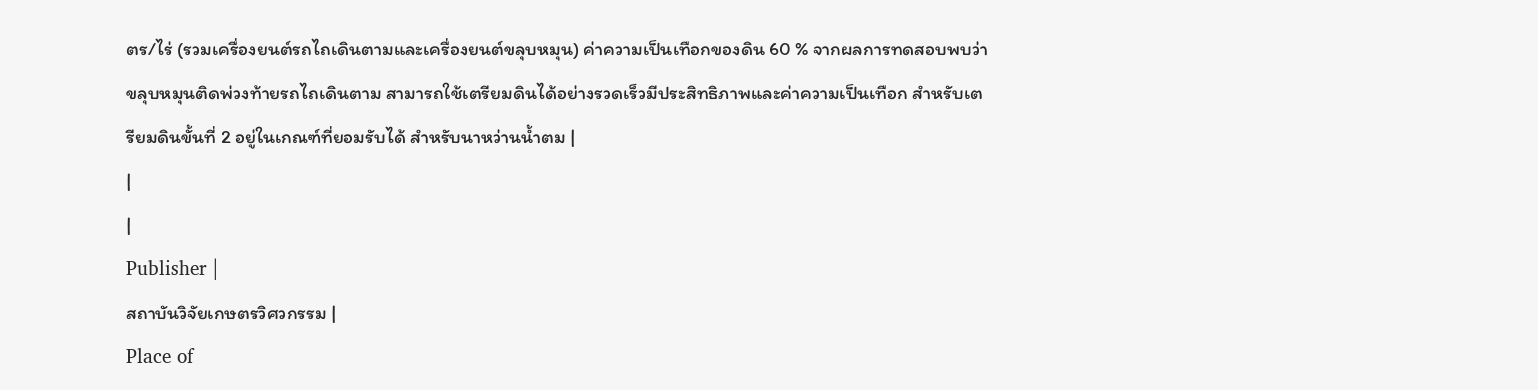ตร/ไร่ (รวมเครื่องยนต์รถไถเดินตามและเครื่องยนต์ขลุบหมุน) ค่าความเป็นเทือกของดิน 60 % จากผลการทดสอบพบว่าขลุบหมุนติดพ่วงท้ายรถไถเดินตาม สามารถใช้เตรียมดินได้อย่างรวดเร็วมีประสิทธิภาพและค่าความเป็นเทือก สำหรับเตรียมดินขั้นที่ 2 อยู่ในเกณฑ์ที่ยอมรับได้ สำหรับนาหว่านน้ำตม |
|
|
Publisher |
สถาบันวิจัยเกษตรวิศวกรรม |
Place of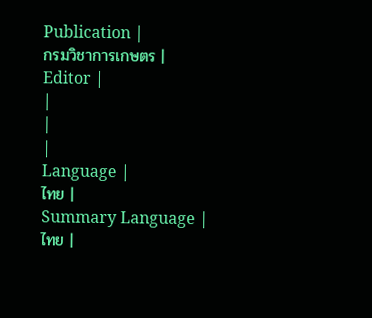Publication |
กรมวิชาการเกษตร |
Editor |
|
|
|
Language |
ไทย |
Summary Language |
ไทย |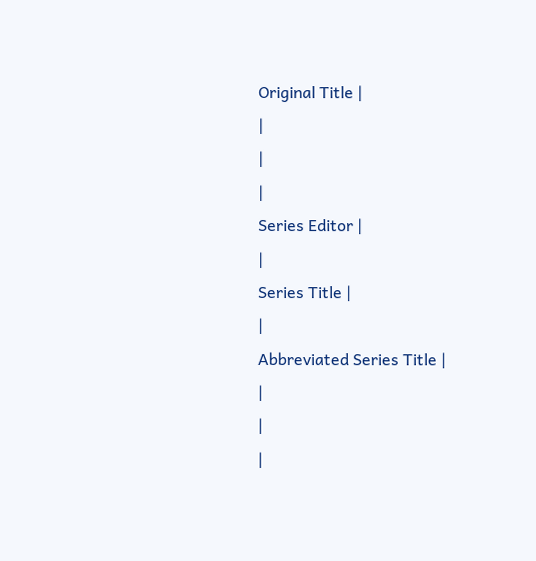Original Title |
|
|
|
Series Editor |
|
Series Title |
|
Abbreviated Series Title |
|
|
|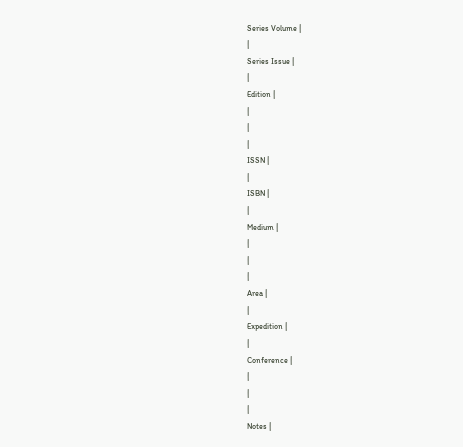Series Volume |
|
Series Issue |
|
Edition |
|
|
|
ISSN |
|
ISBN |
|
Medium |
|
|
|
Area |
|
Expedition |
|
Conference |
|
|
|
Notes |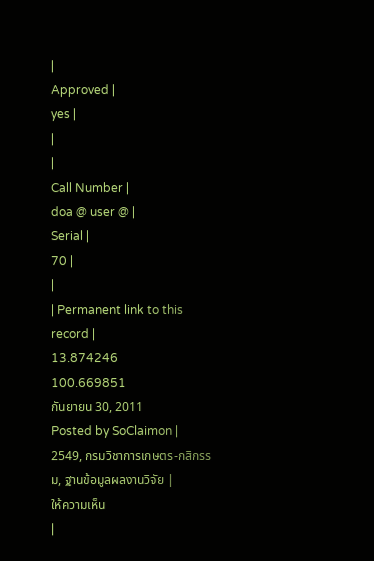|
Approved |
yes |
|
|
Call Number |
doa @ user @ |
Serial |
70 |
|
| Permanent link to this record |
13.874246
100.669851
กันยายน 30, 2011
Posted by SoClaimon |
2549, กรมวิชาการเกษตร-กสิกรรม, ฐานข้อมูลผลงานวิจัย |
ให้ความเห็น
|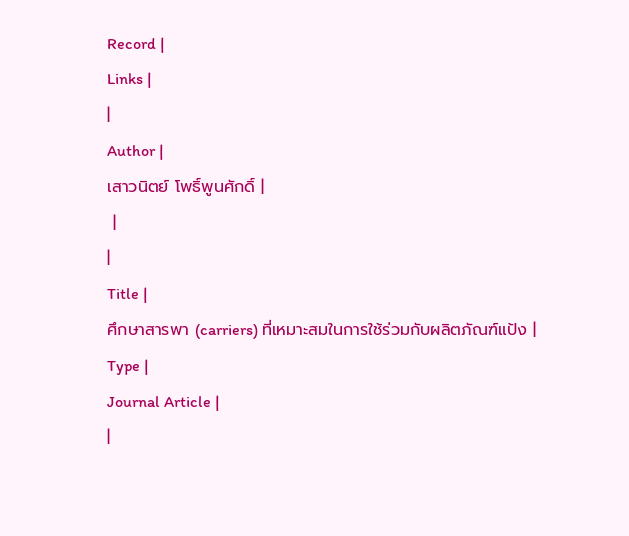Record |
Links |
|
Author |
เสาวนิตย์ โพธิ์พูนศักดิ์ |
 |
|
Title |
ศึกษาสารพา (carriers) ที่เหมาะสมในการใช้ร่วมกับผลิตภัณฑ์แป้ง |
Type |
Journal Article |
|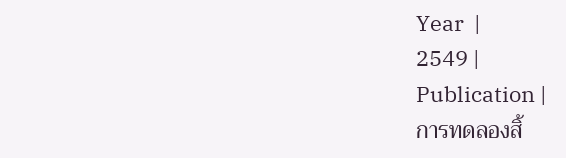Year  |
2549 |
Publication |
การทดลองสิ้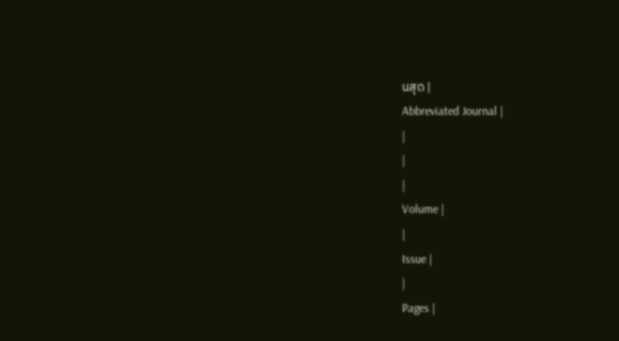นสุด |
Abbreviated Journal |
|
|
|
Volume |
|
Issue |
|
Pages |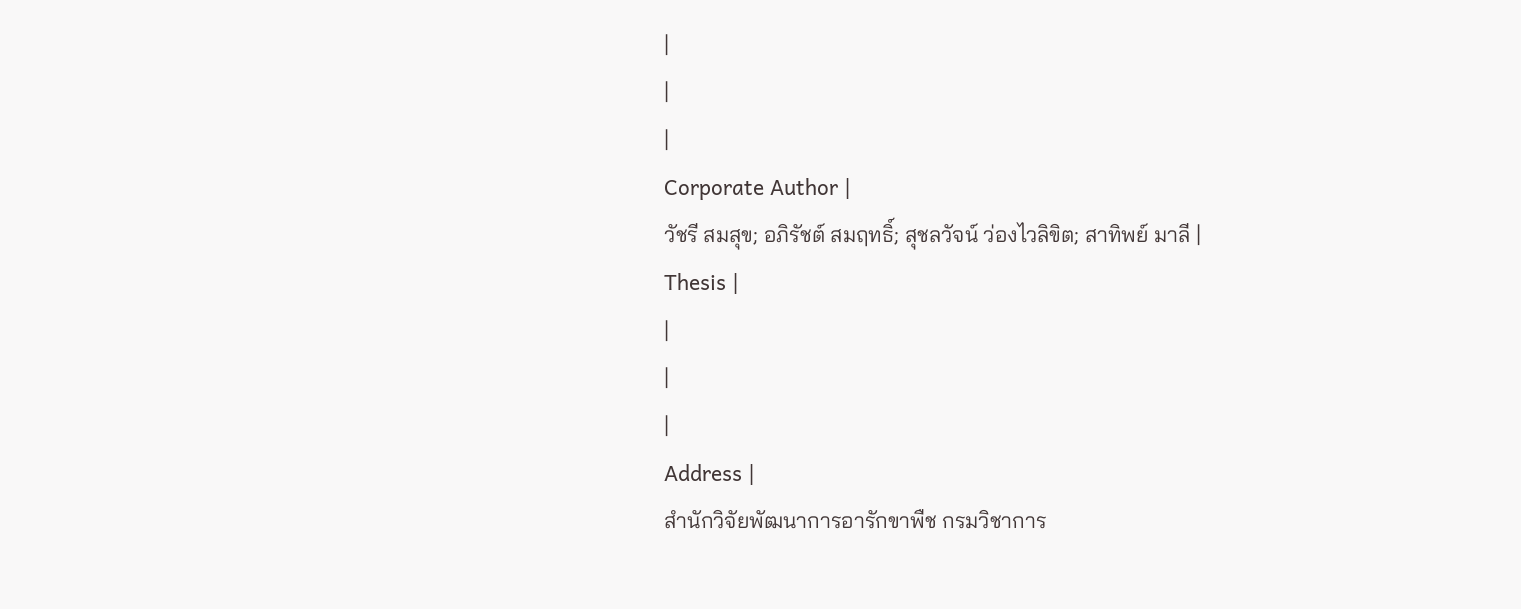|
|
|
Corporate Author |
วัชรี สมสุข; อภิรัชต์ สมฤทธิ์; สุชลวัจน์ ว่องไวลิขิต; สาทิพย์ มาลี |
Thesis |
|
|
|
Address |
สำนักวิจัยพัฒนาการอารักขาพืช กรมวิชาการ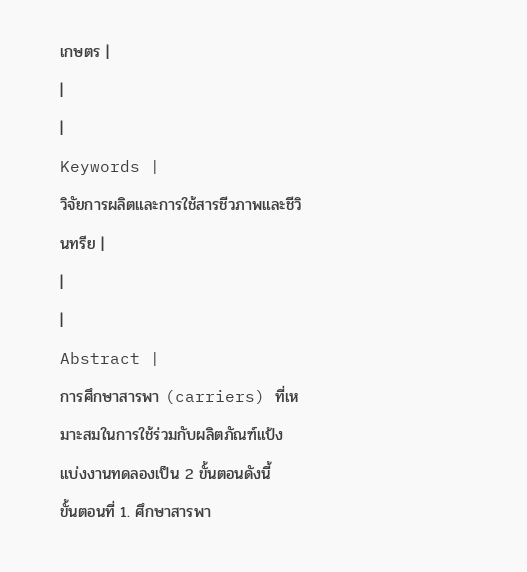เกษตร |
|
|
Keywords |
วิจัยการผลิตและการใช้สารชีวภาพและชีวินทรีย |
|
|
Abstract |
การศึกษาสารพา (carriers) ที่เหมาะสมในการใช้ร่วมกับผลิตภัณฑ์แป้ง แบ่งงานทดลองเป็น 2 ขั้นตอนดังนี้
ขั้นตอนที่ 1. ศึกษาสารพา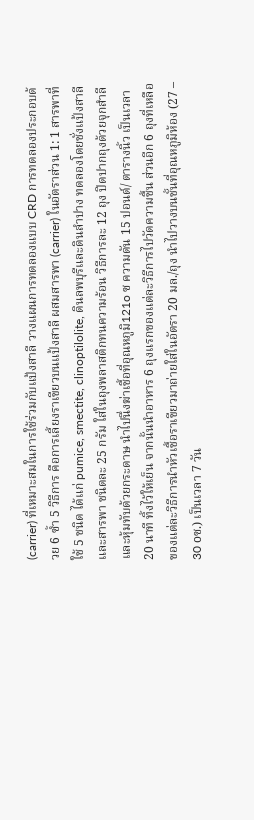(carrier) ที่เหมาะสมในการใช้ร่วมกับแป้งสาลี วางแผนการทดลองแบบ CRD การทดลองประกอบด้วย 6 ซ้ำ 5 วิธีการ คือการเลี้ยงราเขียวบนแป้งสาลี ผสมสารพา (carrier) ในอัตราส่วน 1: 1 สารพาที่ใช้ 5 ชนิด ได้แก่ pumice, smectite, clinoptilolite, ดินลพบุรีและดินลำปาง ทดลองโดยชั่งแป้งสาลีและสารพา ชนิดละ 25 กรัม ใส่ในถุงพลาสติกทนความร้อน วิธีการละ 12 ถุง ปิดปากถุงด้วยจุกสำลีและหุ้มทับด้วยกระดาษ นำไปนึ่งฆ่าเชื้อที่อุณหภูมิ121o ซ ความดัน 15 ปอนด์/ ตารางนิ้ว เป็นเวลา 20 นาที ทิ้งไว้ให้เย็น จากนั้นนำอาหาร 6 ถุงแรกของแต่ละวิธีการไปวัดความชื้น ส่วนอีก 6 ถุงที่เหลือของแต่ละวิธีการนำหัวเชื้อราเขียวมาถ่ายใส่ในอัตรา 20 มล./ถุง นำไปวางบนชั้นที่อุณหภูมิห้อง (27 – 30 oซ.) เป็นเวลา 7 วัน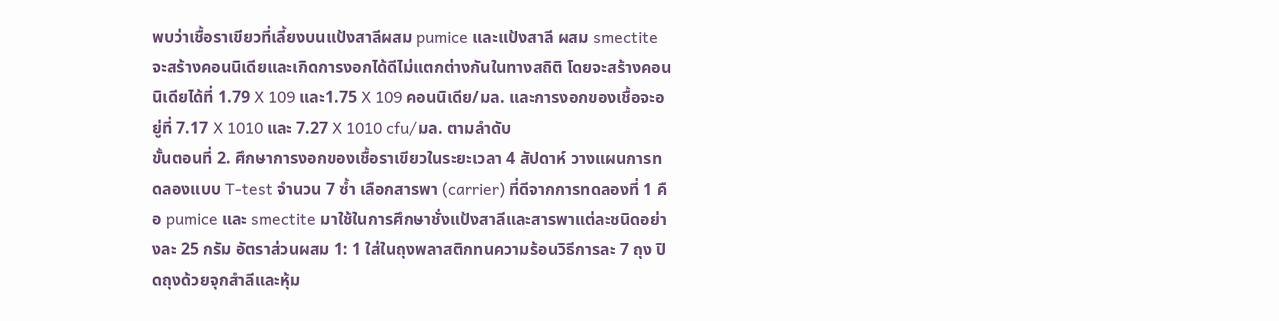พบว่าเชื้อราเขียวที่เลี้ยงบนแป้งสาลีผสม pumice และแป้งสาลี ผสม smectite จะสร้างคอนนิเดียและเกิดการงอกได้ดีไม่แตกต่างกันในทางสถิติ โดยจะสร้างคอนนิเดียได้ที่ 1.79 X 109 และ1.75 X 109 คอนนิเดีย/มล. และการงอกของเชื้อจะอยู่ที่ 7.17 X 1010 และ 7.27 X 1010 cfu/มล. ตามลำดับ
ขั้นตอนที่ 2. ศึกษาการงอกของเชื้อราเขียวในระยะเวลา 4 สัปดาห์ วางแผนการทดลองแบบ T-test จำนวน 7 ซ้ำ เลือกสารพา (carrier) ที่ดีจากการทดลองที่ 1 คือ pumice และ smectite มาใช้ในการศึกษาชั่งแป้งสาลีและสารพาแต่ละชนิดอย่างละ 25 กรัม อัตราส่วนผสม 1: 1 ใส่ในถุงพลาสติกทนความร้อนวิธีการละ 7 ถุง ปิดถุงด้วยจุกสำลีและหุ้ม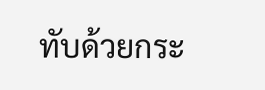ทับด้วยกระ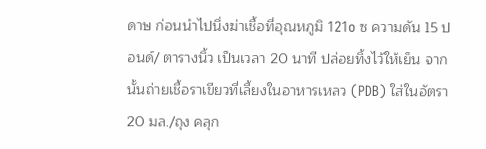ดาษ ก่อนนำไปนึ่งฆ่าเชื้อที่อุณหภูมิ 121o ซ ความดัน 15 ปอนด์/ ตารางนิ้ว เป็นเวลา 20 นาที ปล่อยทิ้งไว้ให้เย็น จากนั้นถ่ายเชื้อราเขียวที่เลี้ยงในอาหารเหลว (PDB) ใส่ในอัตรา 20 มล./ถุง คลุก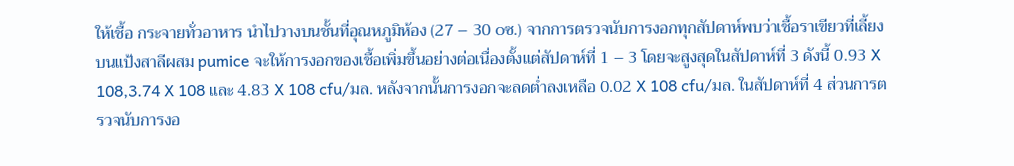ให้เชื้อ กระจายทั่วอาหาร นำไปวางบนชั้นที่อุณหภูมิห้อง (27 – 30 oซ.) จากการตรวจนับการงอกทุกสัปดาห์พบว่าเชื้อราเขียวที่เลี้ยงบนแป้งสาลีผสม pumice จะให้การงอกของเชื้อเพิ่มขึ้นอย่างต่อเนื่องตั้งแต่สัปดาห์ที่ 1 – 3 โดยจะสูงสุดในสัปดาห์ที่ 3 ดังนี้ 0.93 X 108,3.74 X 108 และ 4.83 X 108 cfu/มล. หลังจากนั้นการงอกจะลดต่ำลงเหลือ 0.02 X 108 cfu/มล. ในสัปดาห์ที่ 4 ส่วนการตรวจนับการงอ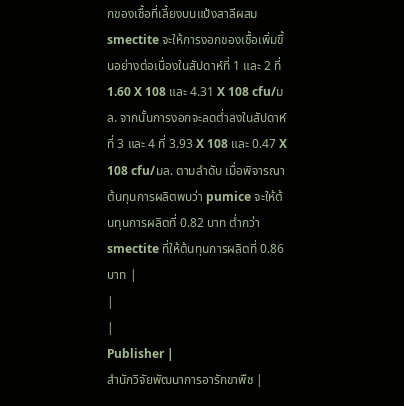กของเชื้อที่เลี้ยงบนแป้งสาลีผสม smectite จะให้การงอกของเชื้อเพิ่มขึ้นอย่างต่อเนื่องในสัปดาห์ที่ 1 และ 2 ที่ 1.60 X 108 และ 4.31 X 108 cfu/มล. จากนั้นการงอกจะลดต่ำลงในสัปดาห์ที่ 3 และ 4 ที่ 3.93 X 108 และ 0.47 X 108 cfu/มล. ตามลำดับ เมื่อพิจารณาต้นทุนการผลิตพบว่า pumice จะให้ต้นทุนการผลิตที่ 0.82 บาท ต่ำกว่า smectite ที่ให้ต้นทุนการผลิตที่ 0.86 บาท |
|
|
Publisher |
สำนักวิจัยพัฒนาการอารักขาพืช |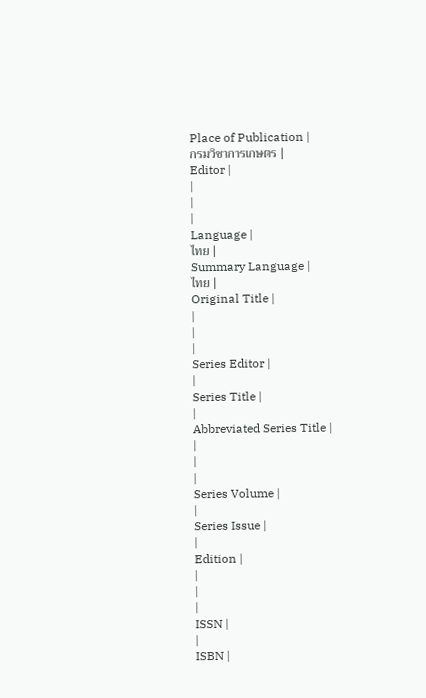Place of Publication |
กรมวิชาการเกษตร |
Editor |
|
|
|
Language |
ไทย |
Summary Language |
ไทย |
Original Title |
|
|
|
Series Editor |
|
Series Title |
|
Abbreviated Series Title |
|
|
|
Series Volume |
|
Series Issue |
|
Edition |
|
|
|
ISSN |
|
ISBN |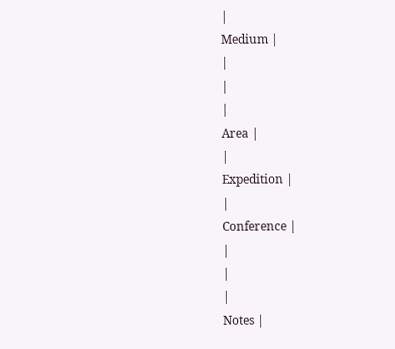|
Medium |
|
|
|
Area |
|
Expedition |
|
Conference |
|
|
|
Notes |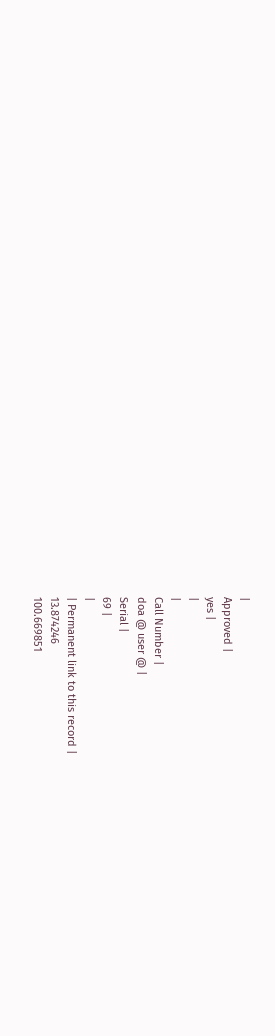|
Approved |
yes |
|
|
Call Number |
doa @ user @ |
Serial |
69 |
|
| Permanent link to this record |
13.874246
100.669851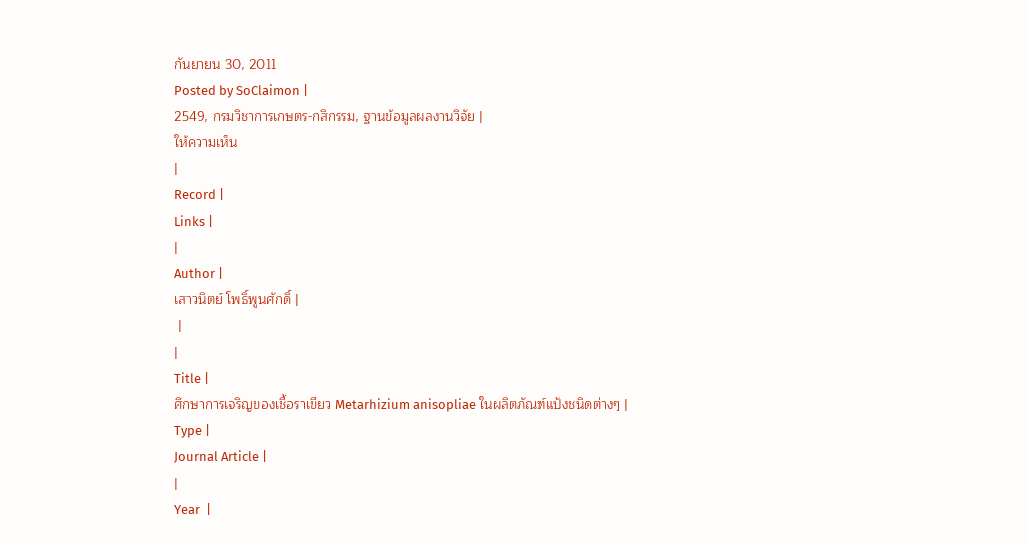กันยายน 30, 2011
Posted by SoClaimon |
2549, กรมวิชาการเกษตร-กสิกรรม, ฐานข้อมูลผลงานวิจัย |
ให้ความเห็น
|
Record |
Links |
|
Author |
เสาวนิตย์ โพธิ์พูนศักดิ์ |
 |
|
Title |
ศึกษาการเจริญของเชื้อราเขียว Metarhizium anisopliae ในผลิตภัณฑ์แป้งชนิดต่างๆ |
Type |
Journal Article |
|
Year  |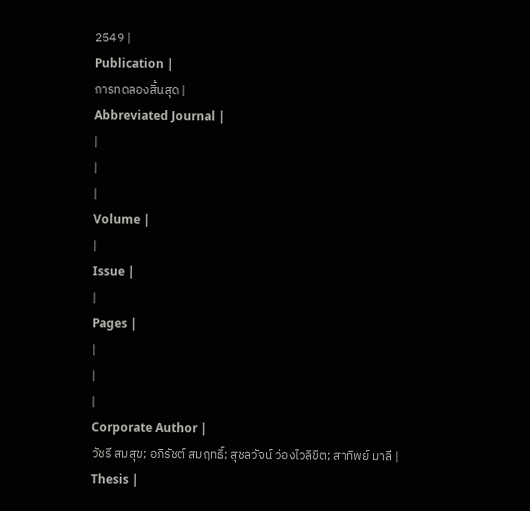2549 |
Publication |
การทดลองสิ้นสุด |
Abbreviated Journal |
|
|
|
Volume |
|
Issue |
|
Pages |
|
|
|
Corporate Author |
วัชรี สมสุข; อภิรัชต์ สมฤทธิ์; สุชลวัจน์ ว่องไวลิขิต; สาทิพย์ มาลี |
Thesis |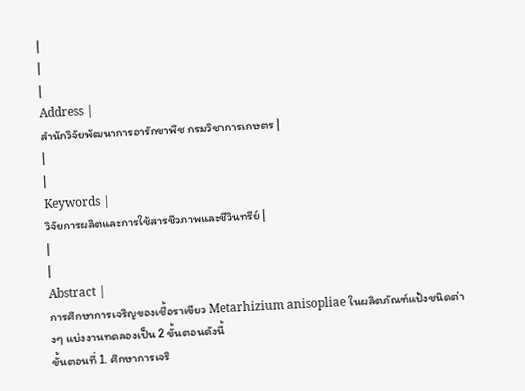|
|
|
Address |
สำนักวิจัยพัฒนาการอารักขาพืช กรมวิชาการเกษตร |
|
|
Keywords |
วิจัยการผลิตและการใช้สารชีวภาพและชีวินทรีย์ |
|
|
Abstract |
การศึกษาการเจริญของเชื้อราเขียว Metarhizium anisopliae ในผลิตภัณฑ์แป้งชนิดต่างๆ แบ่งงานทดลองเป็น 2 ขั้นตอนดังนี้
ขั้นตอนที่ 1. ศึกษาการเจริ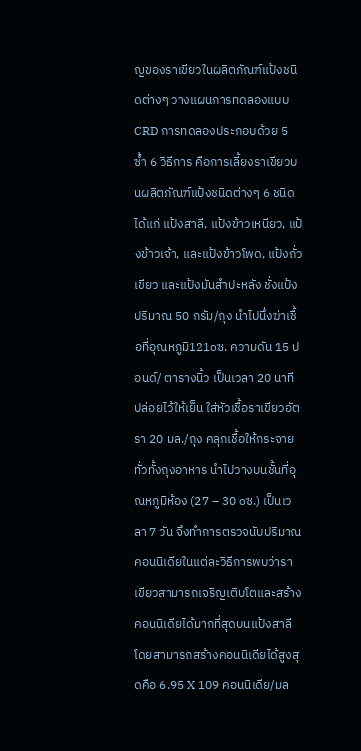ญของราเขียวในผลิตภัณฑ์แป้งชนิดต่างๆ วางแผนการทดลองแบบ CRD การทดลองประกอบด้วย 5 ซ้ำ 6 วิธีการ คือการเลี้ยงราเขียวบนผลิตภัณฑ์แป้งชนิดต่างๆ 6 ชนิด ได้แก่ แป้งสาลี, แป้งข้าวเหนียว, แป้งข้าวเจ้า, และแป้งข้าวโพด, แป้งถั่วเขียว และแป้งมันสำปะหลัง ชั่งแป้งปริมาณ 50 กรัม/ถุง นำไปนึ่งฆ่าเชื้อที่อุณหภูมิ121oซ. ความดัน 15 ปอนด์/ ตารางนิ้ว เป็นเวลา 20 นาที ปล่อยไว้ให้เย็น ใส่หัวเชื้อราเขียวอัตรา 20 มล./ถุง คลุกเชื้อให้กระจายทั่วทั้งถุงอาหาร นำไปวางบนชั้นที่อุณหภูมิห้อง (27 – 30 oซ.) เป็นเวลา 7 วัน จึงทำการตรวจนับปริมาณคอนนิเดียในแต่ละวิธีการพบว่าราเขียวสามารถเจริญเติบโตและสร้างคอนนิเดียได้มากที่สุดบนแป้งสาลี โดยสามารถสร้างคอนนิเดียได้สูงสุดคือ 6.95 X 109 คอนนิเดีย/มล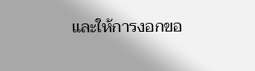และให้การงอกขอ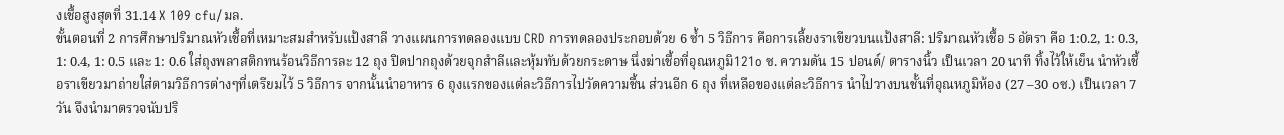งเชื้อสูงสุดที่ 31.14 X 109 cfu/มล.
ขั้นตอนที่ 2 การศึกษาปริมาณหัวเชื้อที่เหมาะสมสำหรับแป้งสาลี วางแผนการทดลองแบบ CRD การทดลองประกอบด้วย 6 ซ้ำ 5 วิธีการ คือการเลี้ยงราเขียวบนแป้งสาลี: ปริมาณหัวเชื้อ 5 อัตรา คือ 1:0.2, 1: 0.3, 1: 0.4, 1: 0.5 และ 1: 0.6 ใส่ถุงพลาสติกทนร้อนวิธีการละ 12 ถุง ปิดปากถุงด้วยจุกสำลีและหุ้มทับด้วยกระดาษ นึ่งฆ่าเชื้อที่อุณหภูมิ121o ซ. ความดัน 15 ปอนด์/ ตารางนิ้ว เป็นเวลา 20 นาที ทิ้งไว้ให้เย็น นำหัวเชื้อราเขียวมาถ่ายใส่ตามวิธีการต่างๆที่เตรียมไว้ 5 วิธีการ จากนั้นนำอาหาร 6 ถุงแรกของแต่ละวิธีการไปวัดความชื้น ส่วนอีก 6 ถุง ที่เหลือของแต่ละวิธีการ นำไปวางบนชั้นที่อุณหภูมิห้อง (27 –30 oซ.) เป็นเวลา 7 วัน จึงนำมาตรวจนับปริ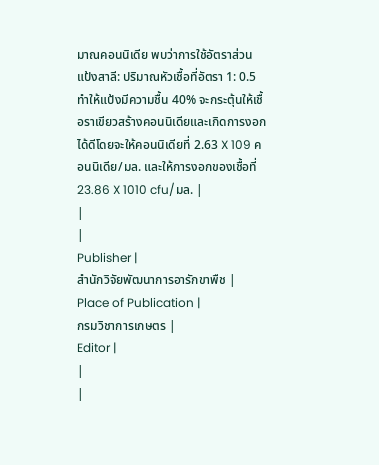มาณคอนนิเดีย พบว่าการใช้อัตราส่วนแป้งสาลี: ปริมาณหัวเชื้อที่อัตรา 1: 0.5 ทำให้แป้งมีความชื้น 40% จะกระตุ้นให้เชื้อราเขียวสร้างคอนนิเดียและเกิดการงอกได้ดีโดยจะให้คอนนิเดียที่ 2.63 X 109 คอนนิเดีย/มล. และให้การงอกของเชื้อที่ 23.86 X 1010 cfu/มล. |
|
|
Publisher |
สำนักวิจัยพัฒนาการอารักขาพืช |
Place of Publication |
กรมวิชาการเกษตร |
Editor |
|
|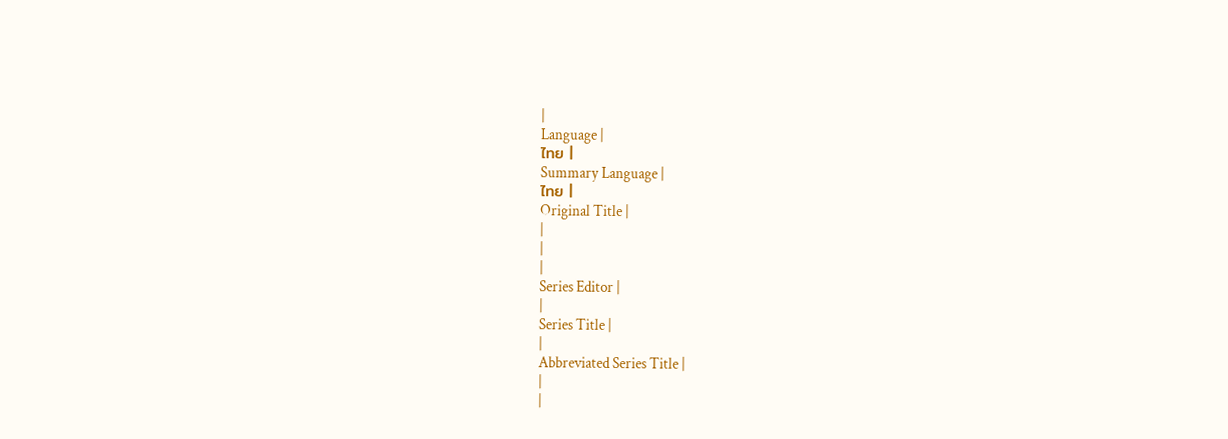|
Language |
ไทย |
Summary Language |
ไทย |
Original Title |
|
|
|
Series Editor |
|
Series Title |
|
Abbreviated Series Title |
|
|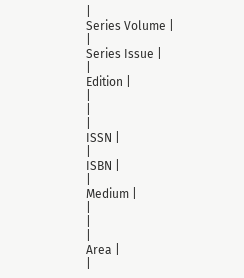|
Series Volume |
|
Series Issue |
|
Edition |
|
|
|
ISSN |
|
ISBN |
|
Medium |
|
|
|
Area |
|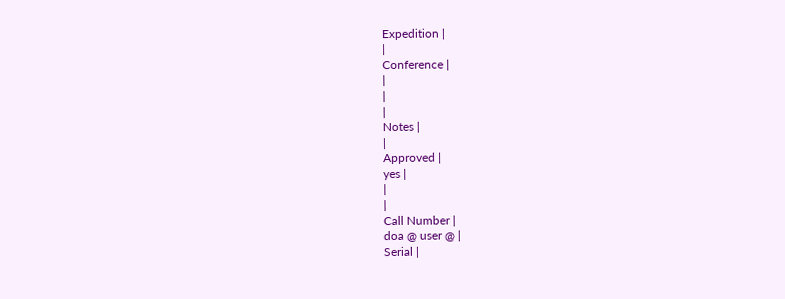Expedition |
|
Conference |
|
|
|
Notes |
|
Approved |
yes |
|
|
Call Number |
doa @ user @ |
Serial |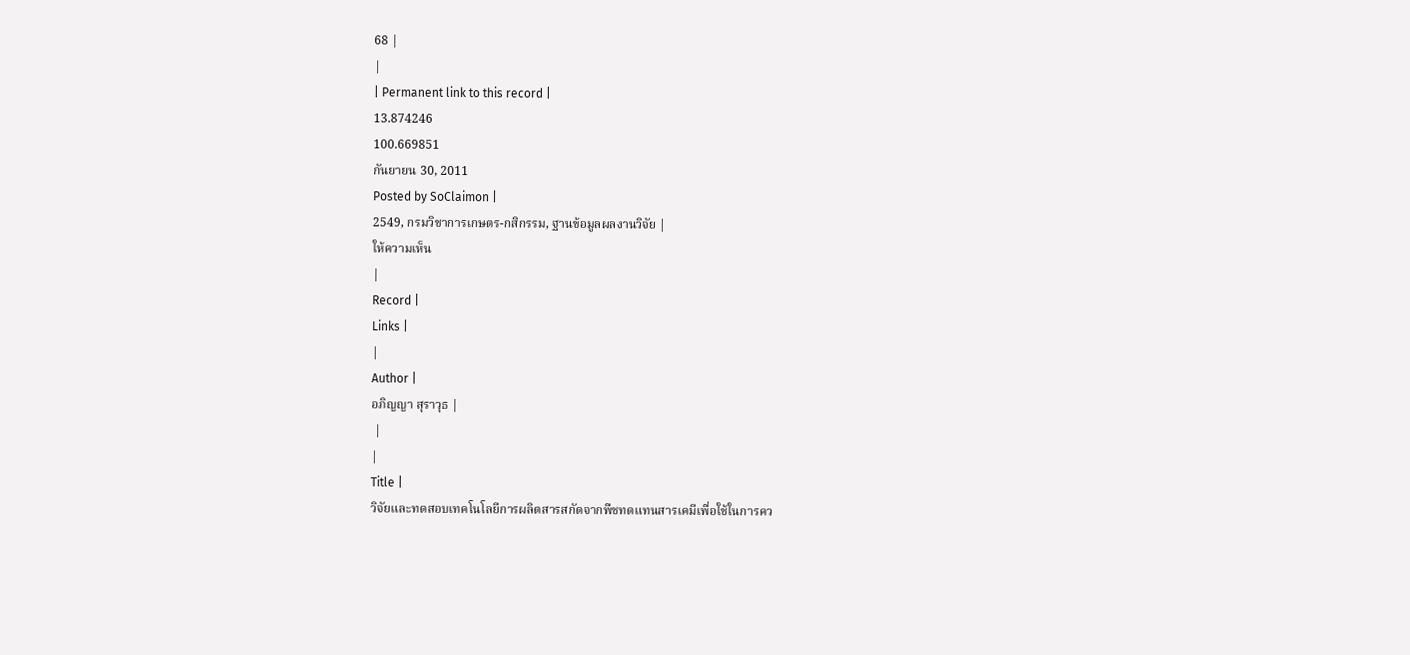68 |
|
| Permanent link to this record |
13.874246
100.669851
กันยายน 30, 2011
Posted by SoClaimon |
2549, กรมวิชาการเกษตร-กสิกรรม, ฐานข้อมูลผลงานวิจัย |
ให้ความเห็น
|
Record |
Links |
|
Author |
อภิญญา สุราวุธ |
 |
|
Title |
วิจัยและทดสอบเทคโนโลยีการผลิตสารสกัดจากพืชทดแทนสารเคมีเพื่อใช้ในการคว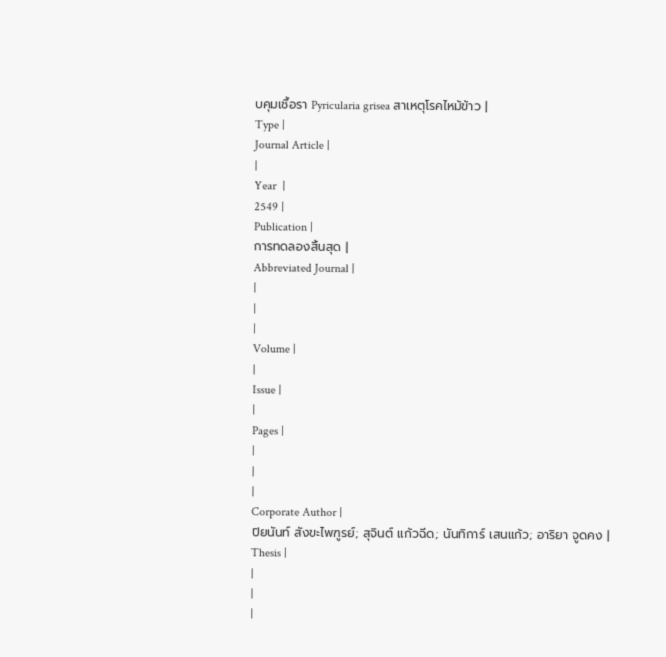บคุมเชื้อรา Pyricularia grisea สาเหตุโรคไหม้ข้าว |
Type |
Journal Article |
|
Year  |
2549 |
Publication |
การทดลองสิ้นสุด |
Abbreviated Journal |
|
|
|
Volume |
|
Issue |
|
Pages |
|
|
|
Corporate Author |
ปิยนันท์ สังขะไพฑูรย์; สุจินต์ แก้วฉีด; นันทิการ์ เสนแก้ว; อาริยา จูดคง |
Thesis |
|
|
|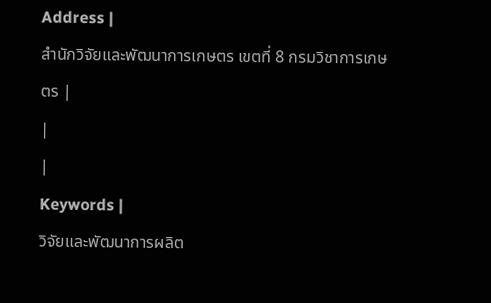Address |
สำนักวิจัยและพัฒนาการเกษตร เขตที่ 8 กรมวิชาการเกษตร |
|
|
Keywords |
วิจัยและพัฒนาการผลิต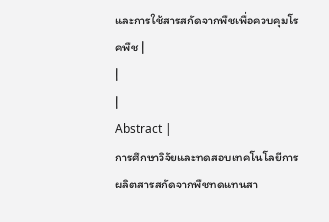และการใช้สารสกัดจากพืชเพื่อควบคุมโรคพืช |
|
|
Abstract |
การศึกษาวิจัยและทดสอบเทคโนโลยีการผลิตสารสกัดจากพืชทดแทนสา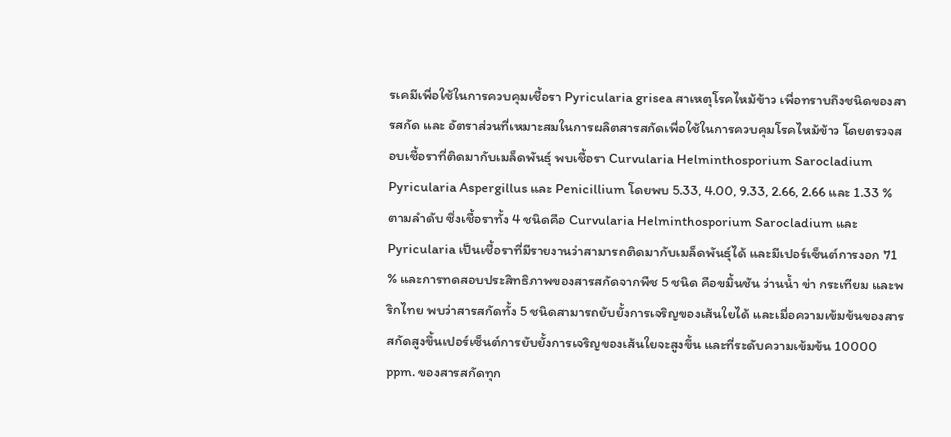รเคมีเพื่อใช้ในการควบคุมเชื้อรา Pyricularia grisea สาเหตุโรคไหม้ข้าว เพื่อทราบถึงชนิดของสารสกัด และ อัตราส่วนที่เหมาะสมในการผลิตสารสกัดเพื่อใช้ในการควบคุมโรคไหม้ข้าว โดยตรวจสอบเชื้อราที่ติดมากับเมล็ดพันธุ์ พบเชื้อรา Curvularia Helminthosporium Sarocladium Pyricularia Aspergillus และ Penicillium โดยพบ 5.33, 4.00, 9.33, 2.66, 2.66 และ 1.33 % ตามลำดับ ซึ่งเชื้อราทั้ง 4 ชนิดคือ Curvularia Helminthosporium Sarocladium และ Pyricularia เป็นเชื้อราที่มีรายงานว่าสามารถติดมากับเมล็ดพันธุ์ได้ และมีเปอร์เซ็นต์การงอก 71 % และการทดสอบประสิทธิภาพของสารสกัดจากพืช 5 ชนิด คือขมิ้นชัน ว่านน้ำ ข่า กระเทียม และพริกไทย พบว่าสารสกัดทั้ง 5 ชนิดสามารถยับยั้งการเจริญของเส้นใยได้ และเมื่อความเข้มข้นของสารสกัดสูงขึ้นเปอร์เซ็นต์การยับยั้งการเจริญของเส้นใยจะสูงขึ้น และที่ระดับความเข้มข้น 10000 ppm. ของสารสกัดทุก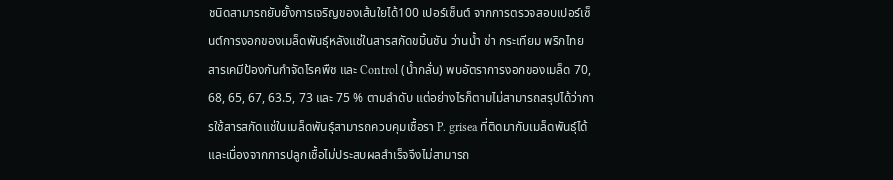ชนิดสามารถยับยั้งการเจริญของเส้นใยได้100 เปอร์เซ็นต์ จากการตรวจสอบเปอร์เซ็นต์การงอกของเมล็ดพันธุ์หลังแช่ในสารสกัดขมิ้นชัน ว่านน้ำ ข่า กระเทียม พริกไทย สารเคมีป้องกันกำจัดโรคพืช และ Control (น้ำกลั่น) พบอัตราการงอกของเมล็ด 70, 68, 65, 67, 63.5, 73 และ 75 % ตามลำดับ แต่อย่างไรก็ตามไม่สามารถสรุปได้ว่าการใช้สารสกัดแช่ในเมล็ดพันธุ์สามารถควบคุมเชื้อรา P. grisea ที่ติดมากับเมล็ดพันธุ์ได้ และเนื่องจากการปลูกเชื้อไม่ประสบผลสำเร็จจึงไม่สามารถ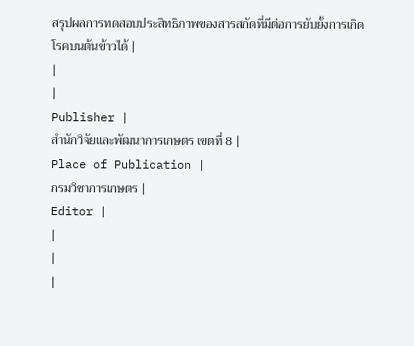สรุปผลการทดสอบประสิทธิภาพของสารสกัดที่มีต่อการยับยั้งการเกิดโรคบนต้นข้าวได้ |
|
|
Publisher |
สำนักวิจัยและพัฒนาการเกษตร เขตที่ 8 |
Place of Publication |
กรมวิชาการเกษตร |
Editor |
|
|
|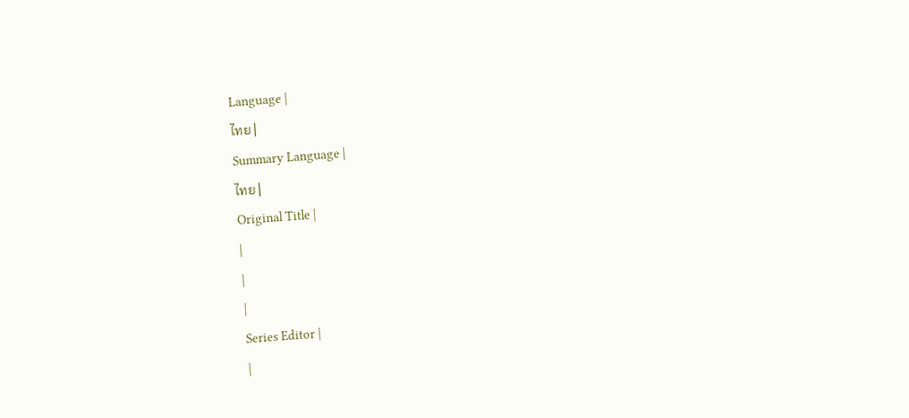Language |
ไทย |
Summary Language |
ไทย |
Original Title |
|
|
|
Series Editor |
|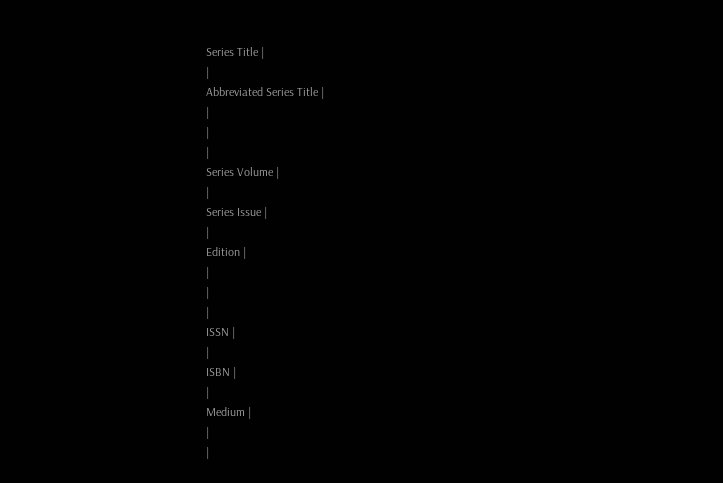Series Title |
|
Abbreviated Series Title |
|
|
|
Series Volume |
|
Series Issue |
|
Edition |
|
|
|
ISSN |
|
ISBN |
|
Medium |
|
|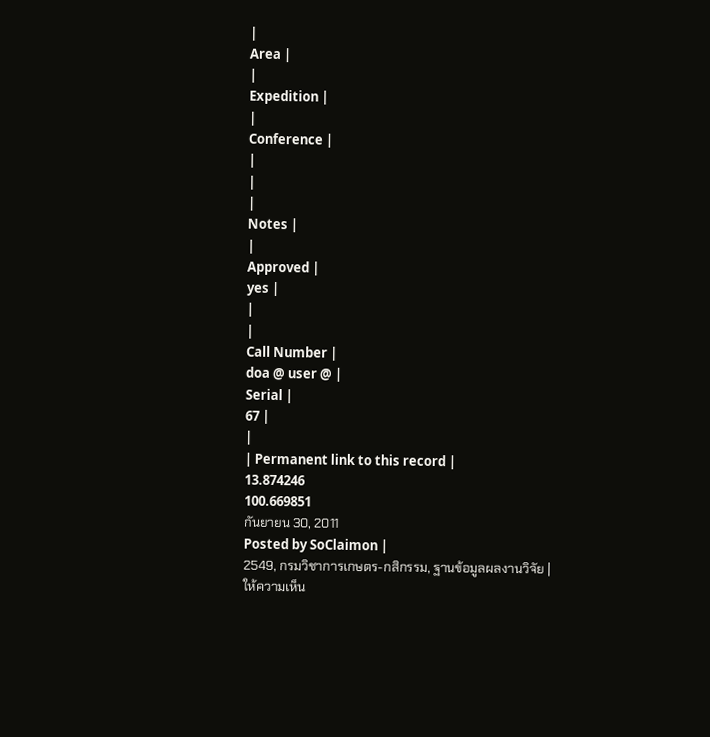|
Area |
|
Expedition |
|
Conference |
|
|
|
Notes |
|
Approved |
yes |
|
|
Call Number |
doa @ user @ |
Serial |
67 |
|
| Permanent link to this record |
13.874246
100.669851
กันยายน 30, 2011
Posted by SoClaimon |
2549, กรมวิชาการเกษตร-กสิกรรม, ฐานข้อมูลผลงานวิจัย |
ให้ความเห็น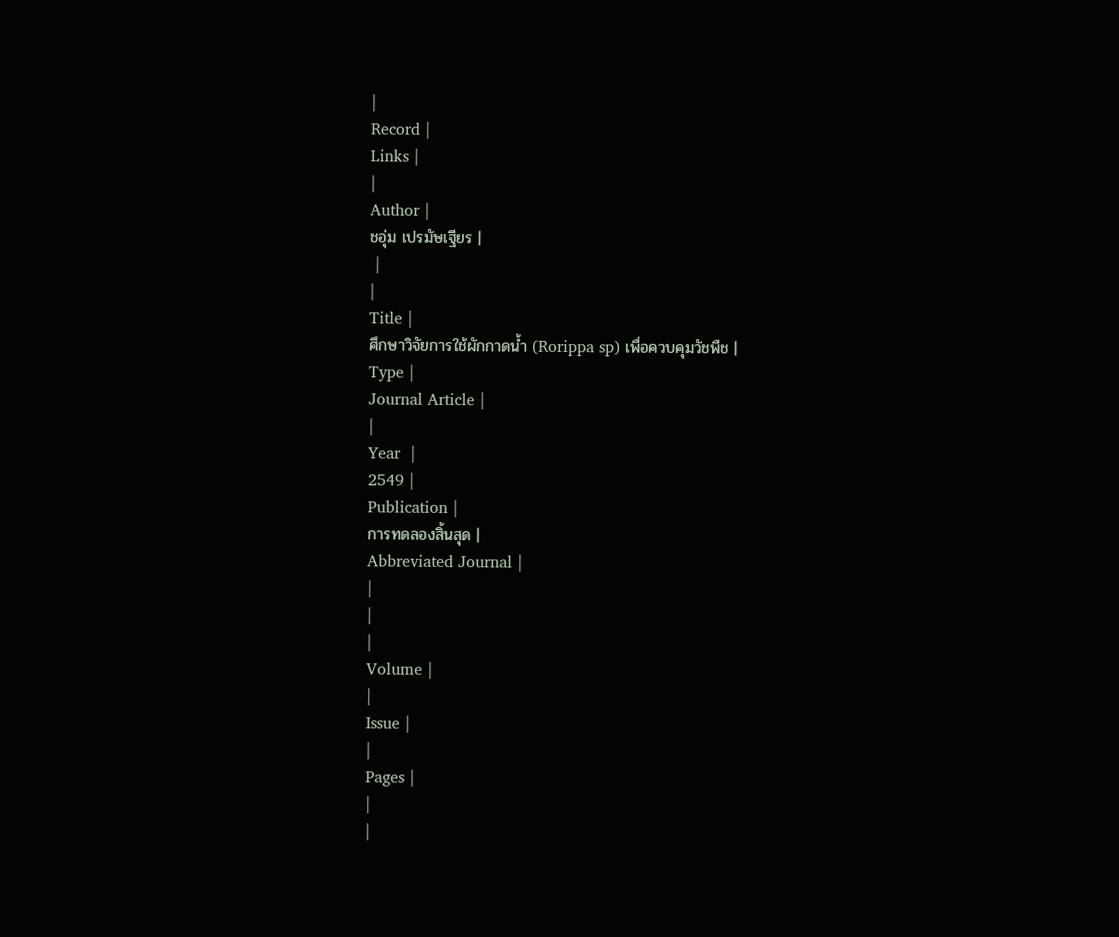|
Record |
Links |
|
Author |
ชอุ่ม เปรมัษเฐียร |
 |
|
Title |
ศึกษาวิจัยการใช้ผักกาดน้ำ (Rorippa sp) เพื่อควบคุมวัชพืช |
Type |
Journal Article |
|
Year  |
2549 |
Publication |
การทดลองสิ้นสุด |
Abbreviated Journal |
|
|
|
Volume |
|
Issue |
|
Pages |
|
|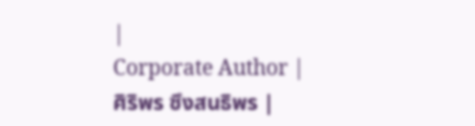|
Corporate Author |
ศิริพร ซึงสนธิพร |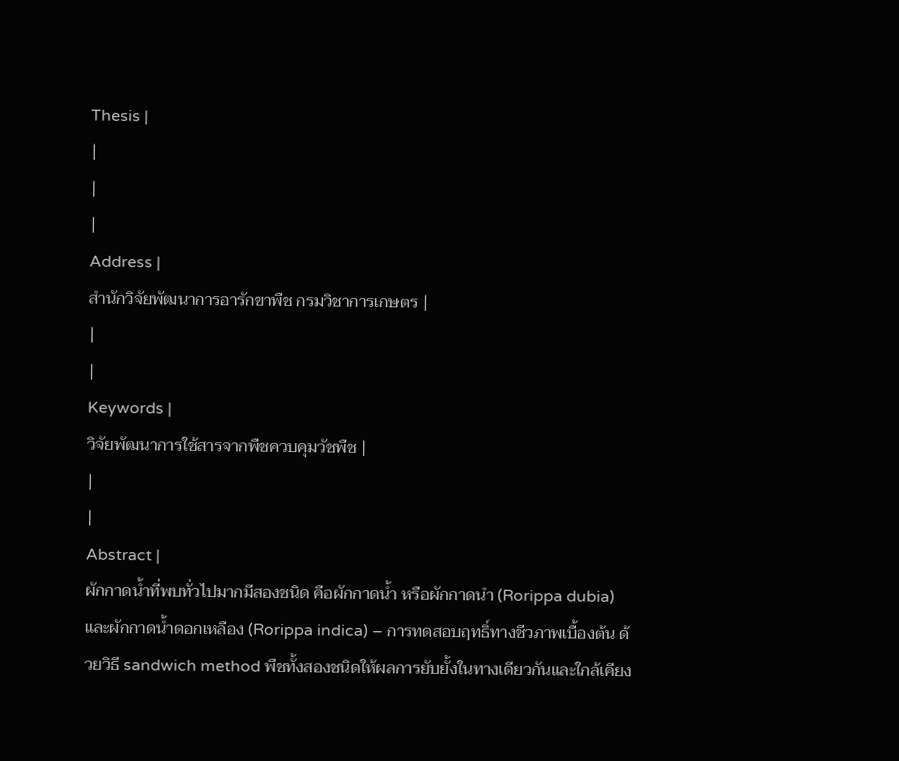Thesis |
|
|
|
Address |
สำนักวิจัยพัฒนาการอารักขาพืช กรมวิชาการเกษตร |
|
|
Keywords |
วิจัยพัฒนาการใช้สารจากพืชควบคุมวัชพืช |
|
|
Abstract |
ผักกาดน้ำที่พบทั่วไปมากมีสองชนิด คือผักกาดน้ำ หรือผักกาดนำ (Rorippa dubia) และผักกาดน้ำดอกเหลือง (Rorippa indica) – การทดสอบฤทธิ์ทางชีวภาพเบื้องต้น ด้วยวิธี sandwich method พืชทั้งสองชนิดให้ผลการยับยั้งในทางเดียวกันและใกล้เคียง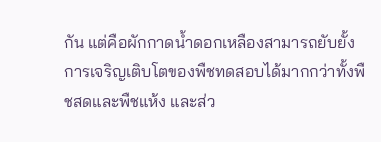กัน แต่คือผักกาดน้ำดอกเหลืองสามารถยับยั้งการเจริญเติบโตของพืชทดสอบได้มากกว่าทั้งพืชสดและพืชแห้ง และส่ว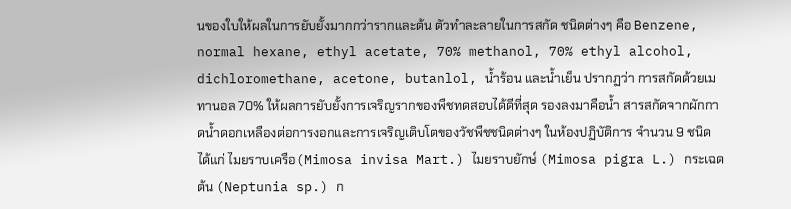นของใบให้ผลในการยับยั้งมากกว่ารากและต้น ตัวทำละลายในการสกัด ชนิดต่างๆ คือ Benzene, normal hexane, ethyl acetate, 70% methanol, 70% ethyl alcohol, dichloromethane, acetone, butanlol, น้ำร้อน และน้ำเย็น ปรากฏว่า การสกัดด้วยเมทานอล 70% ให้ผลการยับยั้งการเจริญรากของพืชทดสอบได้ดีที่สุด รองลงมาคือน้ำ สารสกัดจากผักกาดน้ำดอกเหลืองต่อการงอกและการเจริญเติบโตของวัชพืชชนิดต่างๆ ในห้องปฏิบัติการ จำนวน 9 ชนิด ได้แก่ ไมยราบเครือ(Mimosa invisa Mart.) ไมยราบยักษ์ (Mimosa pigra L.) กระเฉดต้น (Neptunia sp.) ก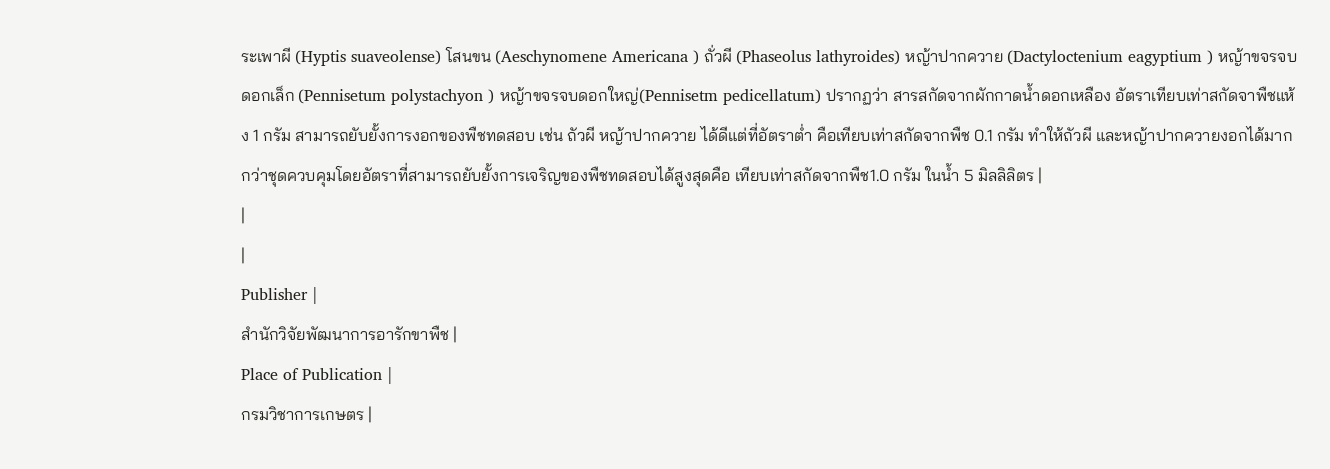ระเพาผี (Hyptis suaveolense) โสนขน (Aeschynomene Americana ) ถั่วผี (Phaseolus lathyroides) หญ้าปากควาย (Dactyloctenium eagyptium ) หญ้าขจรจบดอกเล็ก (Pennisetum polystachyon ) หญ้าขจรจบดอกใหญ่(Pennisetm pedicellatum) ปรากฏว่า สารสกัดจากผักกาดน้ำดอกเหลือง อัตราเทียบเท่าสกัดจาพืชแห้ง 1 กรัม สามารถยับยั้งการงอกของพืชทดสอบ เช่น ถัวผี หญ้าปากควาย ได้ดีแต่ที่อัตราต่ำ คือเทียบเท่าสกัดจากพืช 0.1 กรัม ทำให้ถัวผี และหญ้าปากควายงอกได้มากกว่าชุดควบคุมโดยอัตราที่สามารถยับยั้งการเจริญของพืชทดสอบได้สูงสุดคือ เทียบเท่าสกัดจากพืช1.0 กรัม ในน้ำ 5 มิลลิลิตร |
|
|
Publisher |
สำนักวิจัยพัฒนาการอารักขาพืช |
Place of Publication |
กรมวิชาการเกษตร |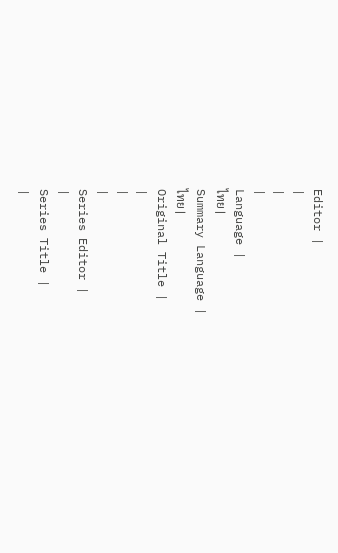Editor |
|
|
|
Language |
ไทย |
Summary Language |
ไทย |
Original Title |
|
|
|
Series Editor |
|
Series Title |
|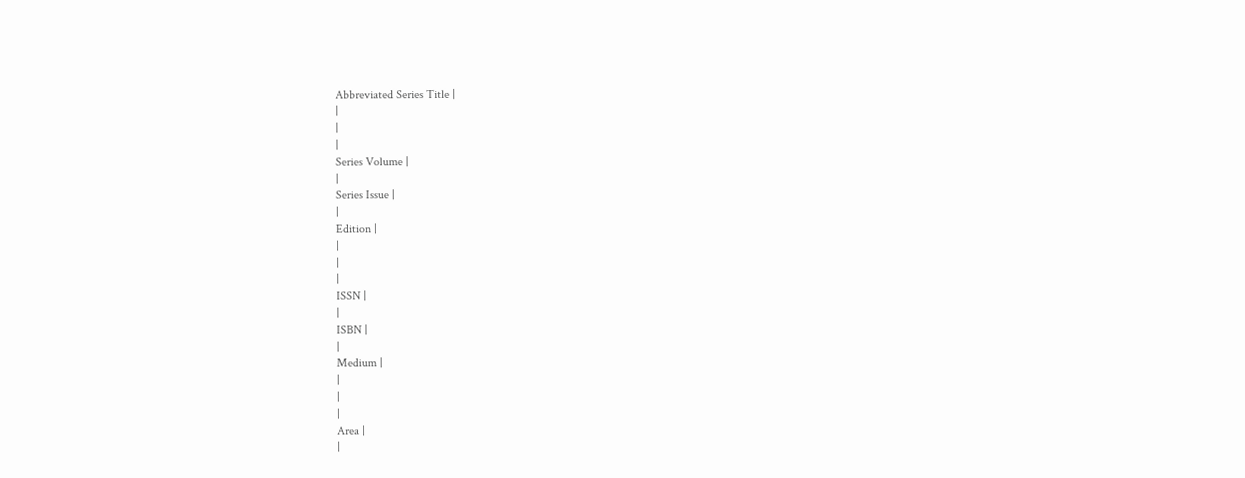Abbreviated Series Title |
|
|
|
Series Volume |
|
Series Issue |
|
Edition |
|
|
|
ISSN |
|
ISBN |
|
Medium |
|
|
|
Area |
|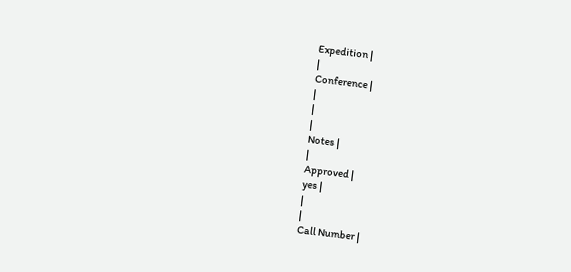Expedition |
|
Conference |
|
|
|
Notes |
|
Approved |
yes |
|
|
Call Number |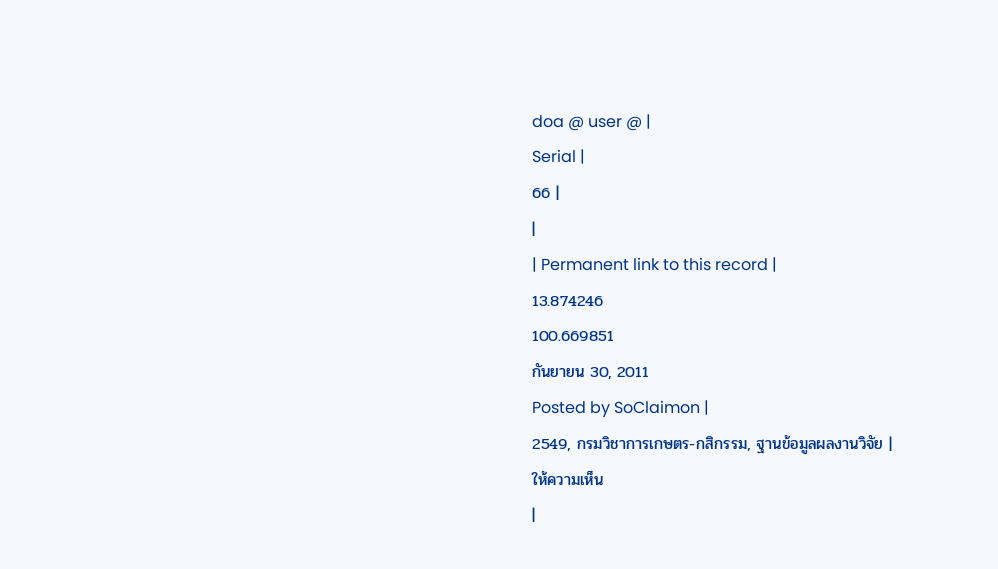doa @ user @ |
Serial |
66 |
|
| Permanent link to this record |
13.874246
100.669851
กันยายน 30, 2011
Posted by SoClaimon |
2549, กรมวิชาการเกษตร-กสิกรรม, ฐานข้อมูลผลงานวิจัย |
ให้ความเห็น
|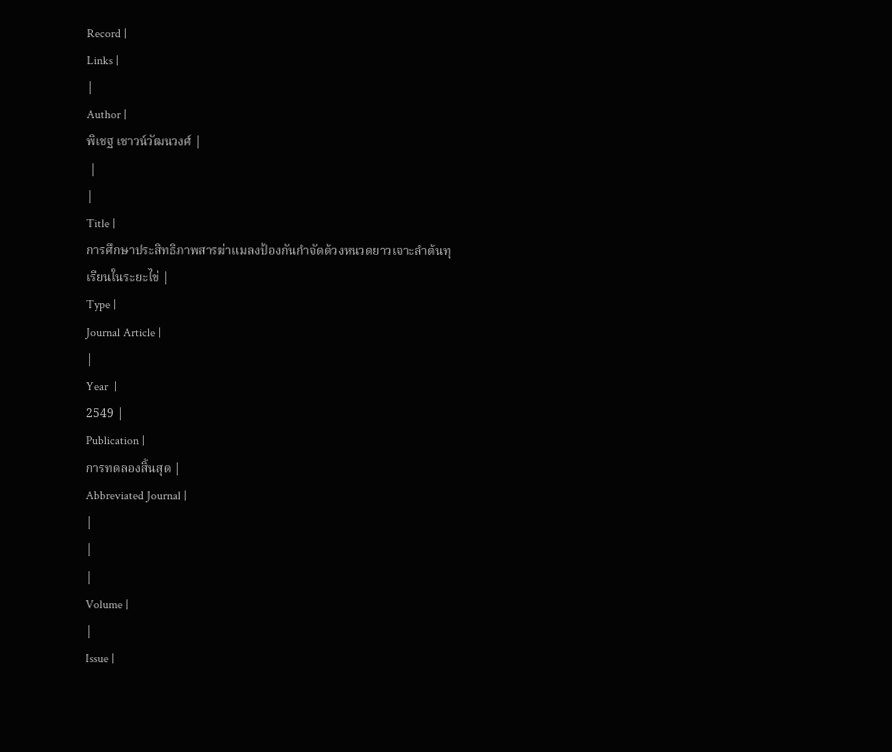Record |
Links |
|
Author |
พิเชฐ เชาวน์วัฒนวงศ์ |
 |
|
Title |
การศึกษาประสิทธิภาพสารฆ่าแมลงป้องกันกำจัดด้วงหนวดยาวเจาะลำต้นทุเรียนในระยะไข่ |
Type |
Journal Article |
|
Year  |
2549 |
Publication |
การทดลองสิ้นสุด |
Abbreviated Journal |
|
|
|
Volume |
|
Issue |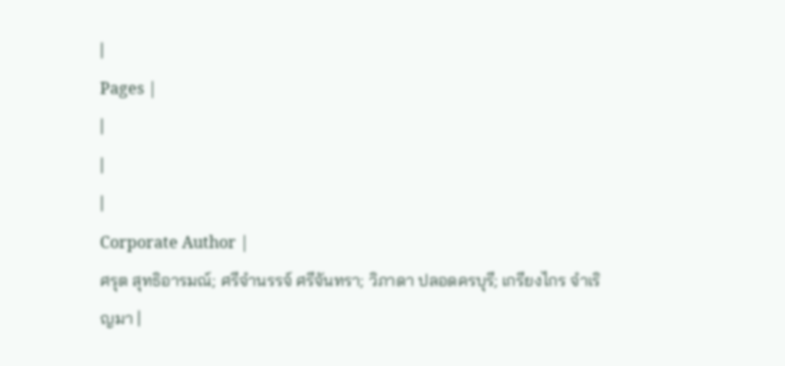|
Pages |
|
|
|
Corporate Author |
ศรุต สุทธิอารมณ์; ศรีจำนรรจ์ ศรีจันทรา; วิภาดา ปลอดครบุรี; เกรียงไกร จำเริญมา |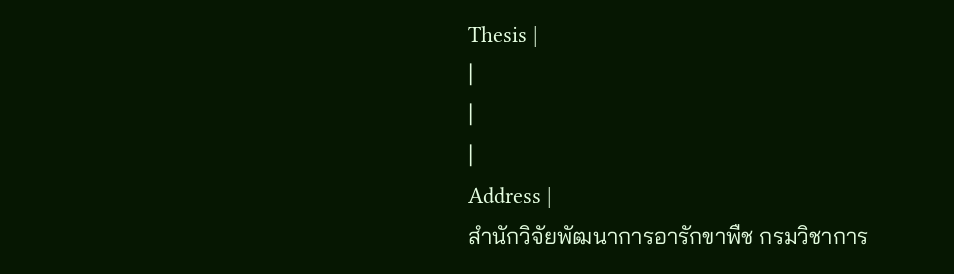Thesis |
|
|
|
Address |
สำนักวิจัยพัฒนาการอารักขาพืช กรมวิชาการ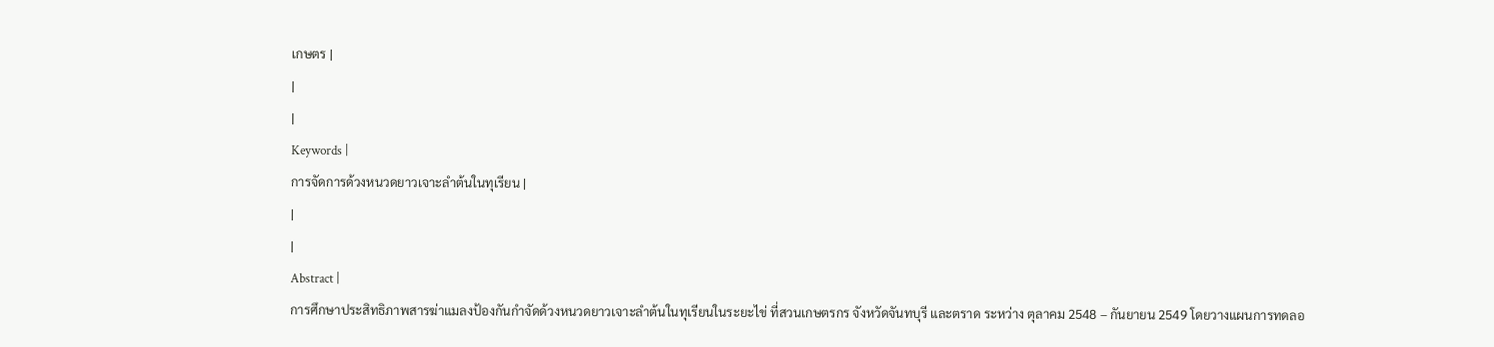เกษตร |
|
|
Keywords |
การจัดการด้วงหนวดยาวเจาะลำต้นในทุเรียน |
|
|
Abstract |
การศึกษาประสิทธิภาพสารฆ่าแมลงป้องกันกำจัดด้วงหนวดยาวเจาะลำต้นในทุเรียนในระยะไข่ ที่สวนเกษตรกร จังหวัดจันทบุรี และตราด ระหว่าง ตุลาคม 2548 – กันยายน 2549 โดยวางแผนการทดลอ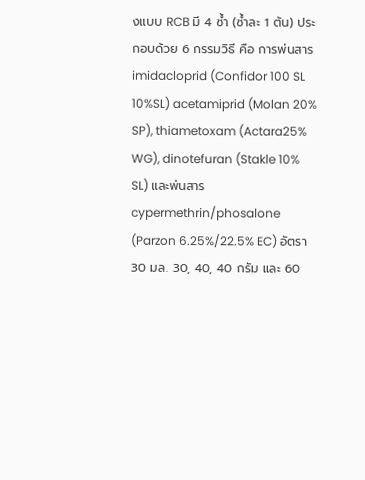งแบบ RCB มี 4 ซ้ำ (ซ้ำละ 1 ต้น) ประกอบด้วย 6 กรรมวิธี คือ การพ่นสาร imidacloprid (Confidor 100 SL 10%SL) acetamiprid (Molan 20% SP), thiametoxam (Actara25% WG), dinotefuran (Stakle 10% SL) และพ่นสาร cypermethrin/phosalone (Parzon 6.25%/22.5% EC) อัตรา 30 มล. 30, 40, 40 กรัม และ 60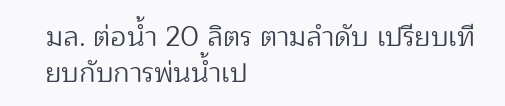มล. ต่อน้ำ 20 ลิตร ตามลำดับ เปรียบเทียบกับการพ่นน้ำเป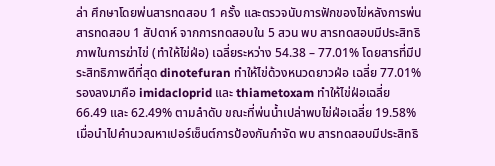ล่า ศึกษาโดยพ่นสารทดสอบ 1 ครั้ง และตรวจนับการฟักของไข่หลังการพ่นสารทดสอบ 1 สัปดาห์ จากการทดสอบใน 5 สวน พบ สารทดสอบมีประสิทธิภาพในการฆ่าไข่ (ทำให้ไข่ฝ่อ) เฉลี่ยระหว่าง 54.38 – 77.01% โดยสารที่มีประสิทธิภาพดีที่สุด dinotefuran ทำให้ไข่ด้วงหนวดยาวฝ่อ เฉลี่ย 77.01% รองลงมาคือ imidacloprid และ thiametoxam ทำให้ไข่ฝ่อเฉลี่ย 66.49 และ 62.49% ตามลำดับ ขณะที่พ่นน้ำเปล่าพบไข่ฝ่อเฉลี่ย 19.58% เมื่อนำไปคำนวณหาเปอร์เซ็นต์การป้องกันกำจัด พบ สารทดสอบมีประสิทธิ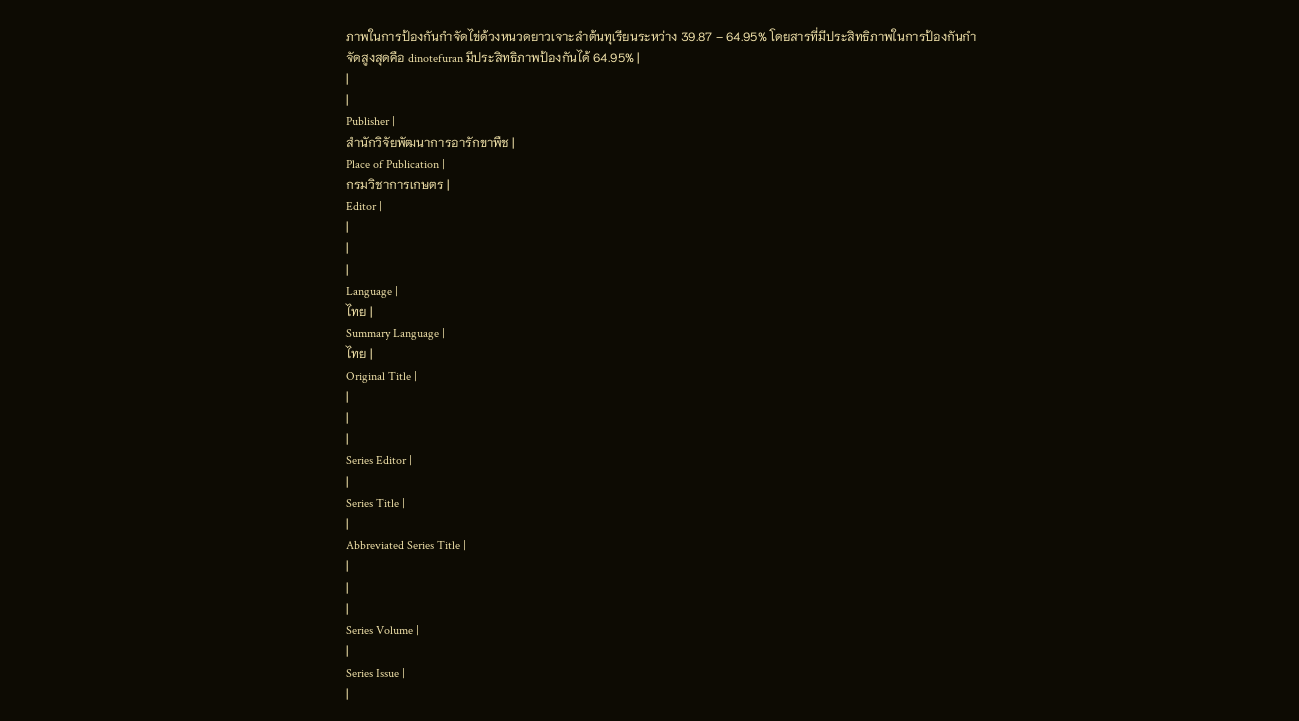ภาพในการป้องกันกำจัดไข่ด้วงหนวดยาวเจาะลำต้นทุเรียนระหว่าง 39.87 – 64.95% โดยสารที่มีประสิทธิภาพในการป้องกันกำจัดสูงสุดคือ dinotefuran มีประสิทธิภาพป้องกันได้ 64.95% |
|
|
Publisher |
สำนักวิจัยพัฒนาการอารักขาพืช |
Place of Publication |
กรมวิชาการเกษตร |
Editor |
|
|
|
Language |
ไทย |
Summary Language |
ไทย |
Original Title |
|
|
|
Series Editor |
|
Series Title |
|
Abbreviated Series Title |
|
|
|
Series Volume |
|
Series Issue |
|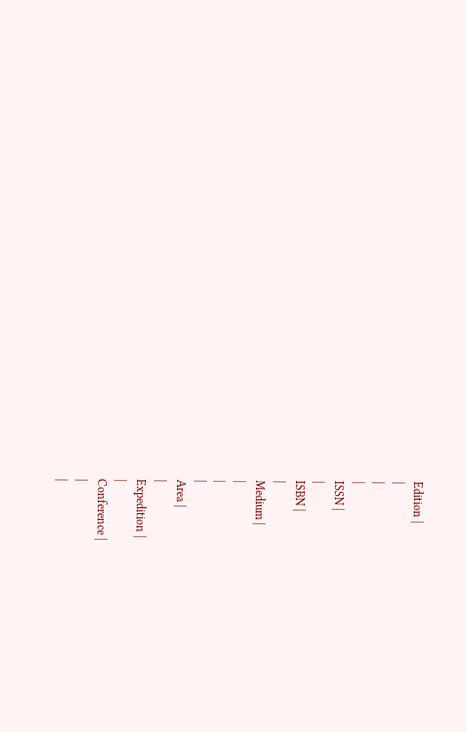Edition |
|
|
|
ISSN |
|
ISBN |
|
Medium |
|
|
|
Area |
|
Expedition |
|
Conference |
|
|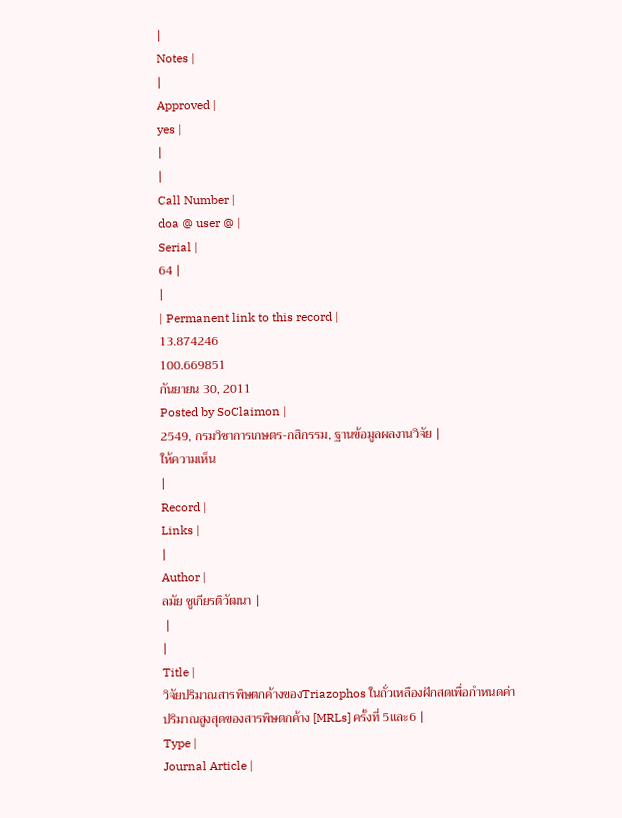|
Notes |
|
Approved |
yes |
|
|
Call Number |
doa @ user @ |
Serial |
64 |
|
| Permanent link to this record |
13.874246
100.669851
กันยายน 30, 2011
Posted by SoClaimon |
2549, กรมวิชาการเกษตร-กสิกรรม, ฐานข้อมูลผลงานวิจัย |
ให้ความเห็น
|
Record |
Links |
|
Author |
ลมัย ชูเกียรติวัฒนา |
 |
|
Title |
วิจัยปริมาณสารพิษตกค้างของTriazophos ในถั่วเหลืองฝักสดเพื่อกำหนดค่าปริมาณสูงสุดของสารพิษตกค้าง [MRLs] ครั้งที่ 5และ6 |
Type |
Journal Article |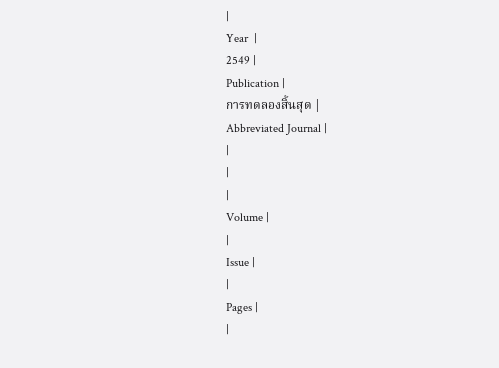|
Year  |
2549 |
Publication |
การทดลองสิ้นสุด |
Abbreviated Journal |
|
|
|
Volume |
|
Issue |
|
Pages |
|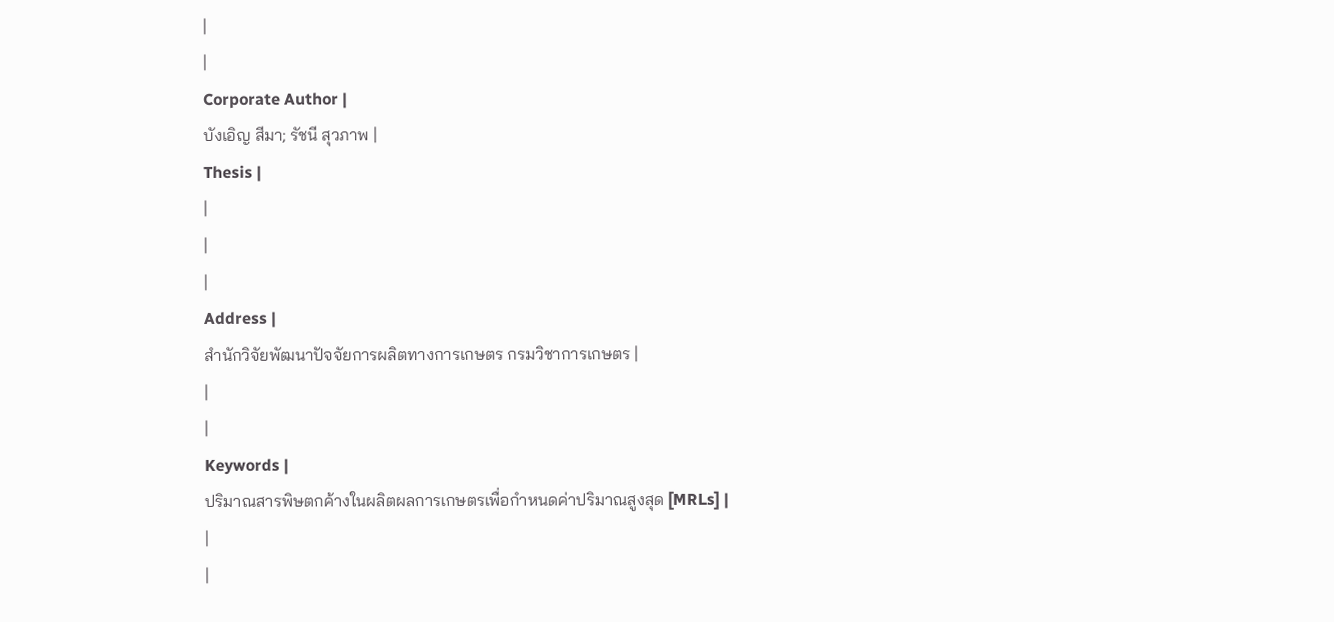|
|
Corporate Author |
บังเอิญ สีมา; รัชนี สุวภาพ |
Thesis |
|
|
|
Address |
สำนักวิจัยพัฒนาปัจจัยการผลิตทางการเกษตร กรมวิชาการเกษตร |
|
|
Keywords |
ปริมาณสารพิษตกค้างในผลิตผลการเกษตรเพื่อกำหนดค่าปริมาณสูงสุด [MRLs] |
|
|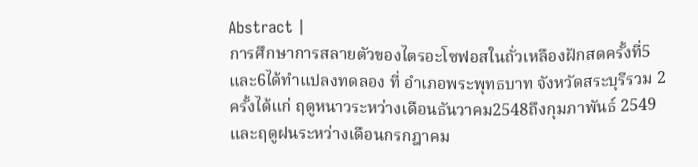Abstract |
การศึกษาการสลายตัวของไตรอะโซฟอสในถั่วเหลืองฝักสดครั้งที่5และ6ได้ทำแปลงทดลอง ที่ อำเภอพระพุทธบาท จังหวัดสระบุรีรวม 2 ครั้งได้แก่ ฤดูหนาวระหว่างเดือนธันวาคม2548ถึงกุมภาพันธ์ 2549 และฤดูฝนระหว่างเดือนกรกฎาคม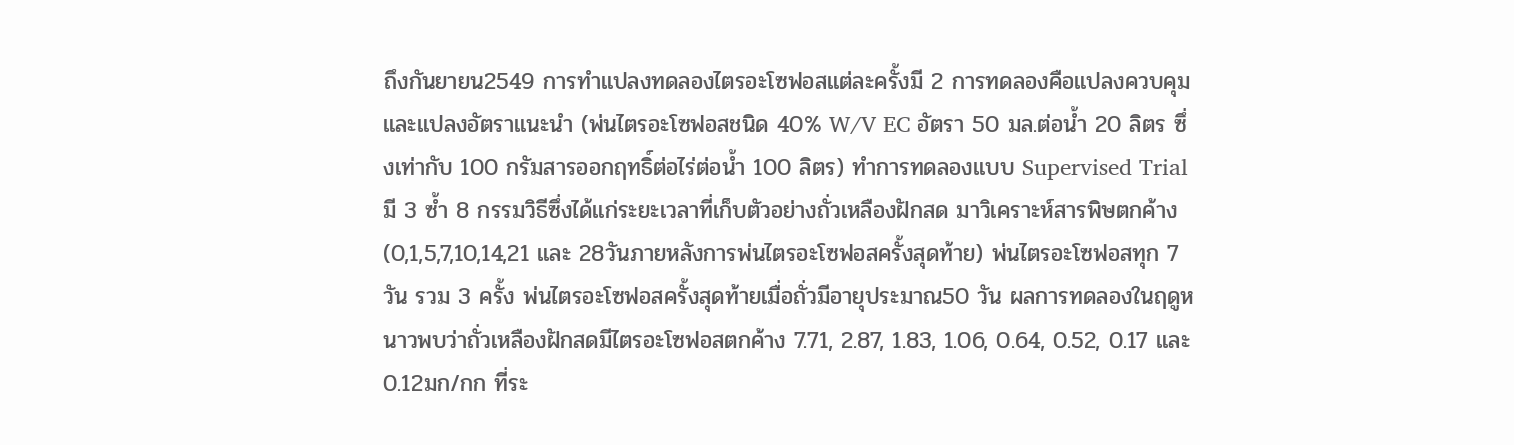ถึงกันยายน2549 การทำแปลงทดลองไตรอะโซฟอสแต่ละครั้งมี 2 การทดลองคือแปลงควบคุมและแปลงอัตราแนะนำ (พ่นไตรอะโซฟอสชนิด 40% W/V EC อัตรา 50 มล.ต่อน้ำ 20 ลิตร ซึ่งเท่ากับ 100 กรัมสารออกฤทธิ์ต่อไร่ต่อน้ำ 100 ลิตร) ทำการทดลองแบบ Supervised Trial มี 3 ซ้ำ 8 กรรมวิธีซึ่งได้แก่ระยะเวลาที่เก็บตัวอย่างถั่วเหลืองฝักสด มาวิเคราะห์สารพิษตกค้าง (0,1,5,7,10,14,21 และ 28วันภายหลังการพ่นไตรอะโซฟอสครั้งสุดท้าย) พ่นไตรอะโซฟอสทุก 7 วัน รวม 3 ครั้ง พ่นไตรอะโซฟอสครั้งสุดท้ายเมื่อถั่วมีอายุประมาณ50 วัน ผลการทดลองในฤดูหนาวพบว่าถั่วเหลืองฝักสดมีไตรอะโซฟอสตกค้าง 7.71, 2.87, 1.83, 1.06, 0.64, 0.52, 0.17 และ 0.12มก/กก ที่ระ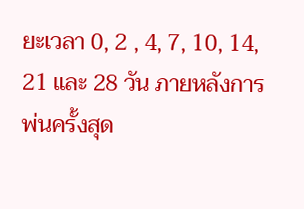ยะเวลา 0, 2 , 4, 7, 10, 14, 21 และ 28 วัน ภายหลังการพ่นครั้งสุด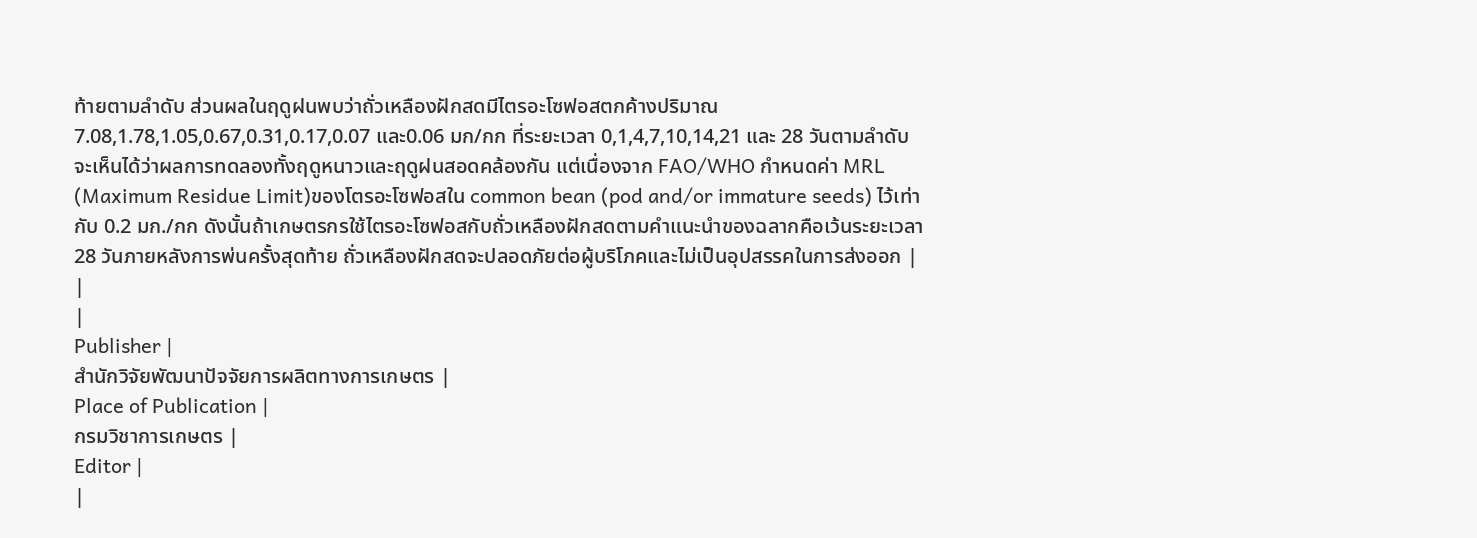ท้ายตามลำดับ ส่วนผลในฤดูฝนพบว่าถั่วเหลืองฝักสดมีไตรอะโซฟอสตกค้างปริมาณ 7.08,1.78,1.05,0.67,0.31,0.17,0.07 และ0.06 มก/กก ที่ระยะเวลา 0,1,4,7,10,14,21 และ 28 วันตามลำดับ จะเห็นได้ว่าผลการทดลองทั้งฤดูหนาวและฤดูฝนสอดคล้องกัน แต่เนื่องจาก FAO/WHO กำหนดค่า MRL (Maximum Residue Limit)ของโตรอะโซฟอสใน common bean (pod and/or immature seeds) ไว้เท่ากับ 0.2 มก./กก ดังนั้นถ้าเกษตรกรใช้ไตรอะโซฟอสกับถั่วเหลืองฝักสดตามคำแนะนำของฉลากคือเว้นระยะเวลา 28 วันภายหลังการพ่นครั้งสุดท้าย ถั่วเหลืองฝักสดจะปลอดภัยต่อผู้บริโภคและไม่เป็นอุปสรรคในการส่งออก |
|
|
Publisher |
สำนักวิจัยพัฒนาปัจจัยการผลิตทางการเกษตร |
Place of Publication |
กรมวิชาการเกษตร |
Editor |
|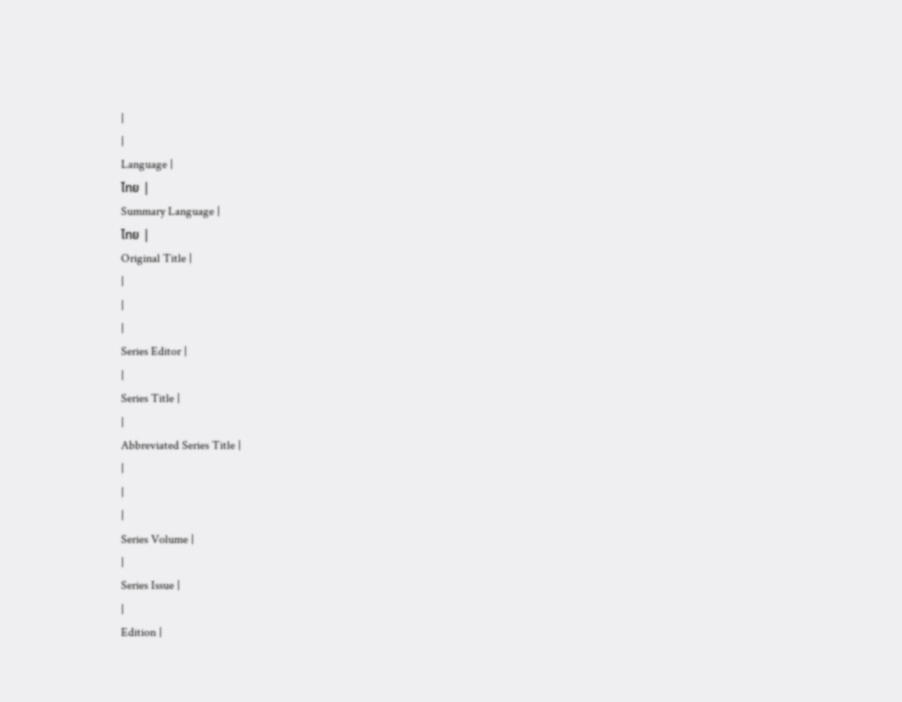|
|
Language |
ไทย |
Summary Language |
ไทย |
Original Title |
|
|
|
Series Editor |
|
Series Title |
|
Abbreviated Series Title |
|
|
|
Series Volume |
|
Series Issue |
|
Edition |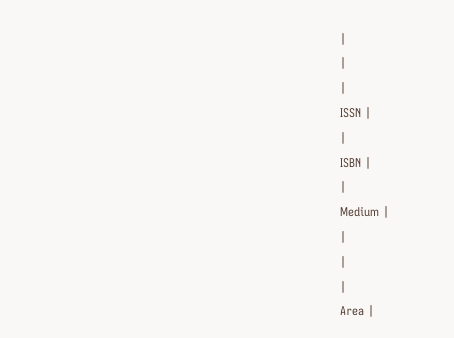|
|
|
ISSN |
|
ISBN |
|
Medium |
|
|
|
Area |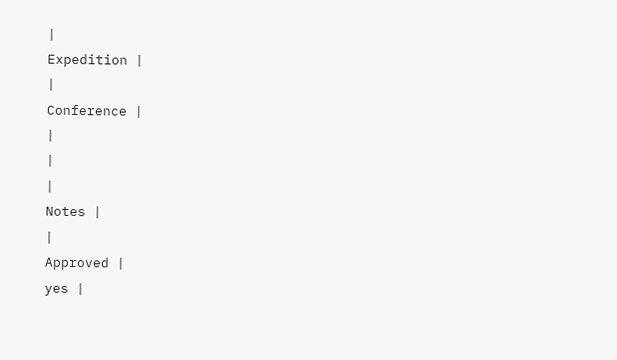|
Expedition |
|
Conference |
|
|
|
Notes |
|
Approved |
yes |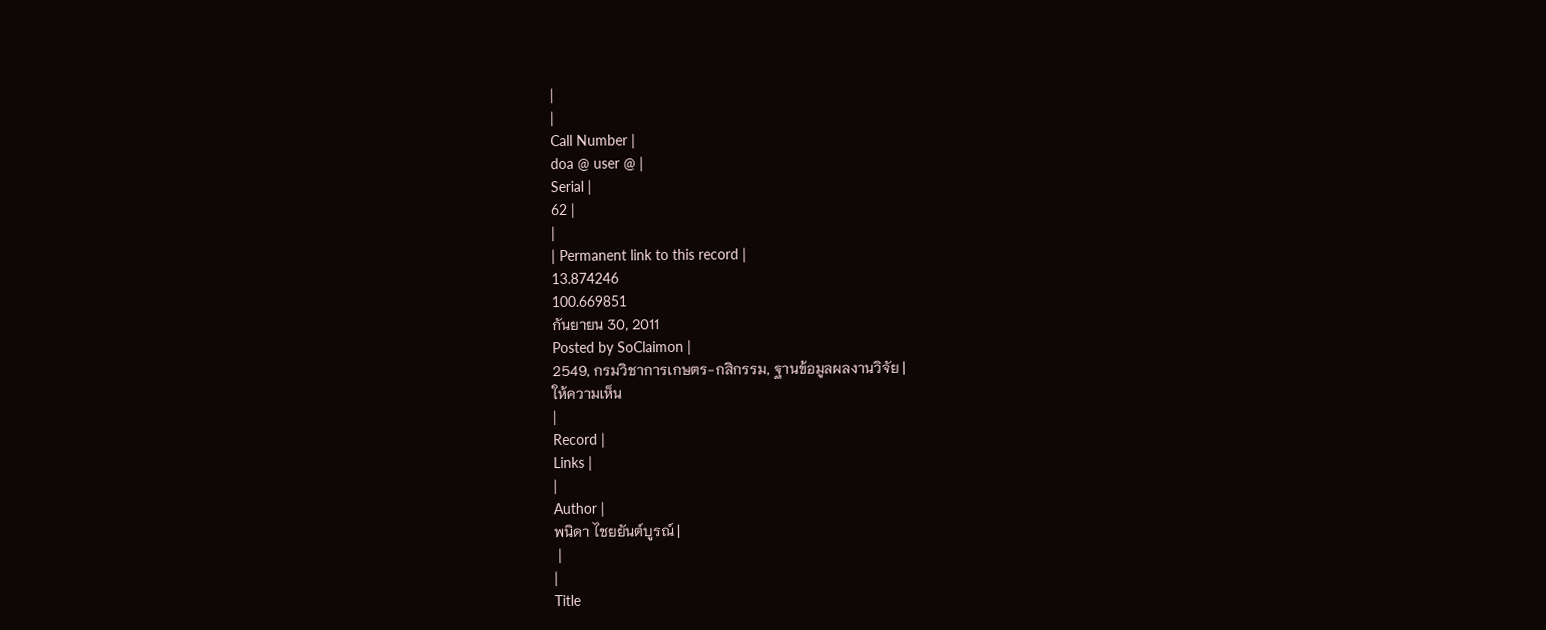|
|
Call Number |
doa @ user @ |
Serial |
62 |
|
| Permanent link to this record |
13.874246
100.669851
กันยายน 30, 2011
Posted by SoClaimon |
2549, กรมวิชาการเกษตร-กสิกรรม, ฐานข้อมูลผลงานวิจัย |
ให้ความเห็น
|
Record |
Links |
|
Author |
พนิดา ไชยยันต์บูรณ์ |
 |
|
Title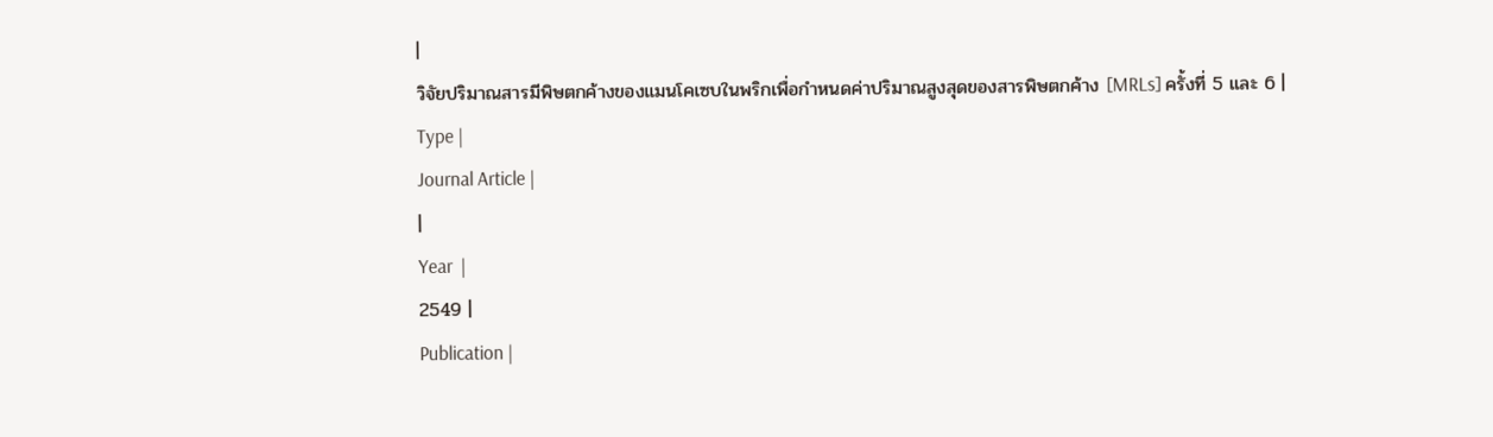|
วิจัยปริมาณสารมีพิษตกค้างของแมนโคเซบในพริกเพื่อกำหนดค่าปริมาณสูงสุดของสารพิษตกค้าง [MRLs] ครั้งที่ 5 และ 6 |
Type |
Journal Article |
|
Year  |
2549 |
Publication |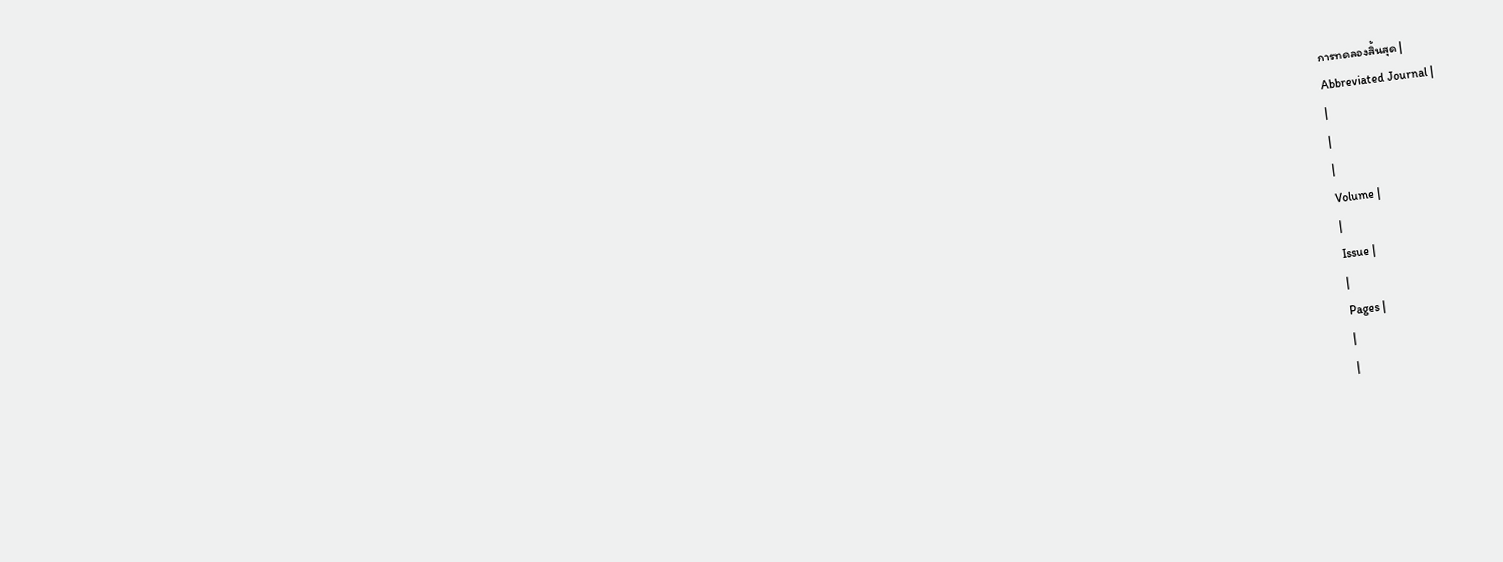การทดลองสิ้นสุด |
Abbreviated Journal |
|
|
|
Volume |
|
Issue |
|
Pages |
|
|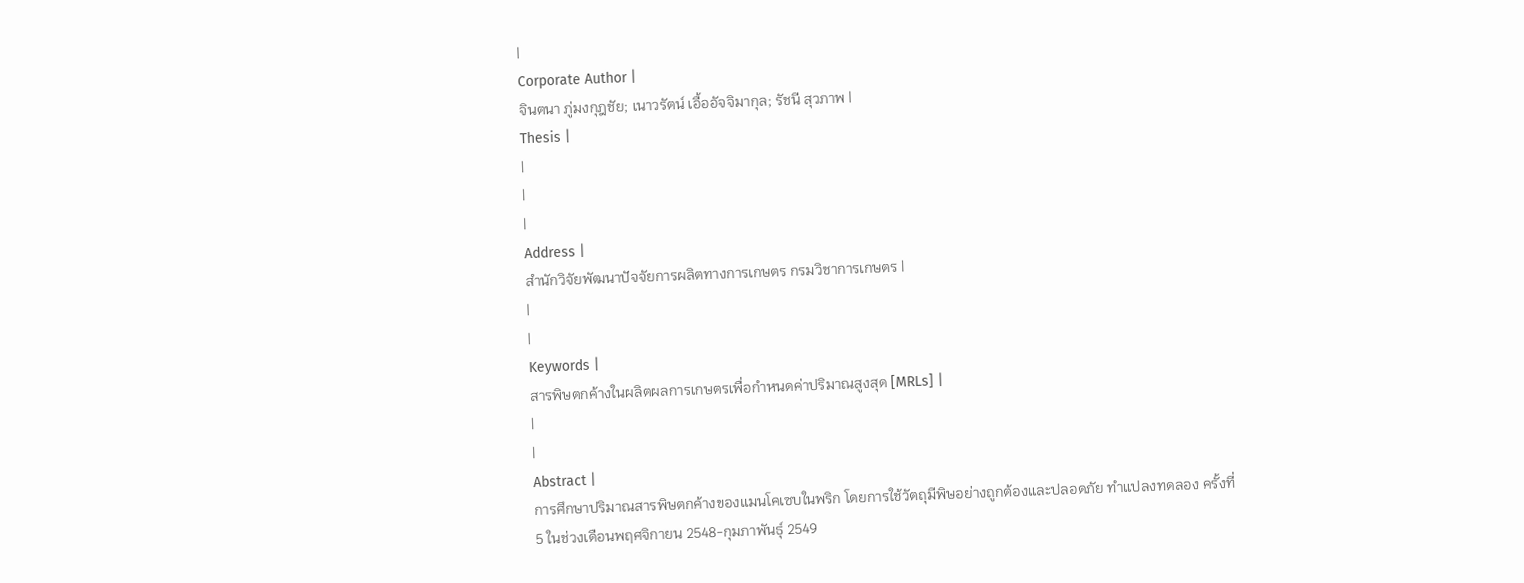|
Corporate Author |
จินตนา ภู่มงกุฎชัย; เนาวรัตน์ เอื้ออัจจิมากุล; รัชนี สุวภาพ |
Thesis |
|
|
|
Address |
สำนักวิจัยพัฒนาปัจจัยการผลิตทางการเกษตร กรมวิชาการเกษตร |
|
|
Keywords |
สารพิษตกค้างในผลิตผลการเกษตรเพื่อกำหนดค่าปริมาณสูงสุด [MRLs] |
|
|
Abstract |
การศึกษาปริมาณสารพิษตกค้างของแมนโคเซบในพริก โดยการใช้วัตถุมีพิษอย่างถูกต้องและปลอดภัย ทำแปลงทดลอง ครั้งที่ 5 ในช่วงเดือนพฤศจิกายน 2548-กุมภาพันธุ์ 2549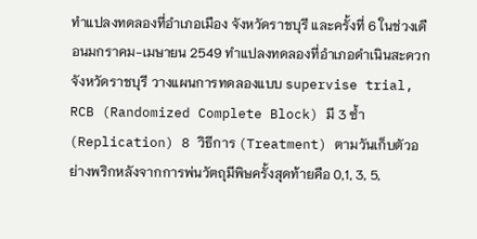ทำแปลงทดลองที่อำเภอเมือง จังหวัดราชบุรี และครั้งที่ 6 ในช่วงเดือนมกราคม-เมษายน 2549 ทำแปลงทดลองที่อำเภอดำเนินสะดวก จังหวัดราชบุรี วางแผนการทดลองแบบ supervise trial, RCB (Randomized Complete Block) มี 3 ซ้ำ (Replication) 8 วิธีการ (Treatment) ตามวันเก็บตัวอย่างพริกหลังจากการพ่นวัตถุมีพิษครั้งสุดท้ายคือ 0,1, 3, 5,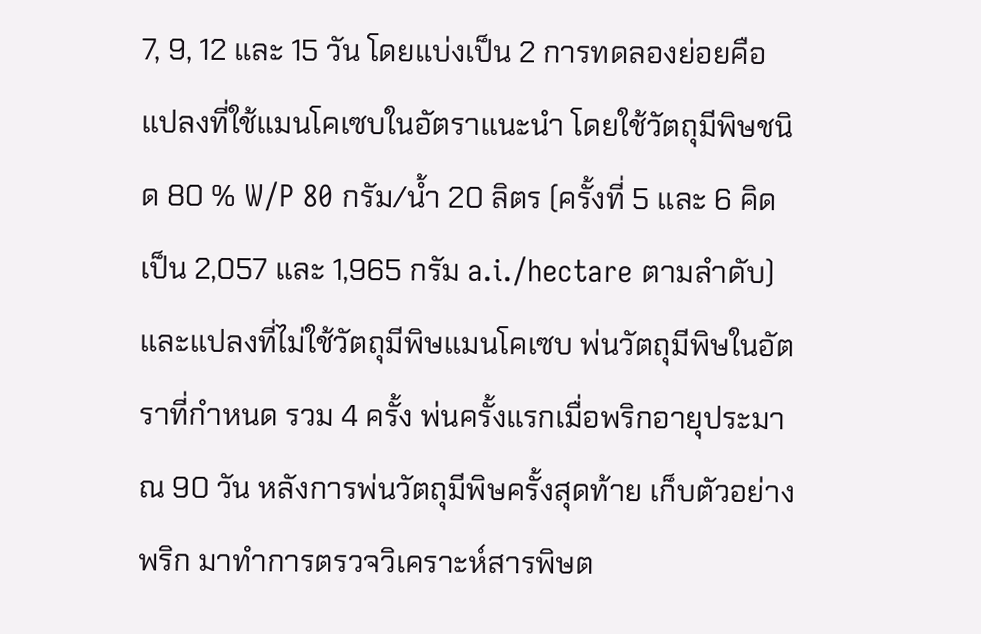7, 9, 12 และ 15 วัน โดยแบ่งเป็น 2 การทดลองย่อยคือ แปลงที่ใช้แมนโคเซบในอัตราแนะนำ โดยใช้วัตถุมีพิษชนิด 80 % W/P 80 กรัม/น้ำ 20 ลิตร (ครั้งที่ 5 และ 6 คิดเป็น 2,057 และ 1,965 กรัม a.i./hectare ตามลำดับ) และแปลงที่ไม่ใช้วัตถุมีพิษแมนโคเซบ พ่นวัตถุมีพิษในอัตราที่กำหนด รวม 4 ครั้ง พ่นครั้งแรกเมื่อพริกอายุประมาณ 90 วัน หลังการพ่นวัตถุมีพิษครั้งสุดท้าย เก็บตัวอย่างพริก มาทำการตรวจวิเคราะห์สารพิษต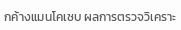กค้างแมนโคเซบ ผลการตรวจวิเคราะ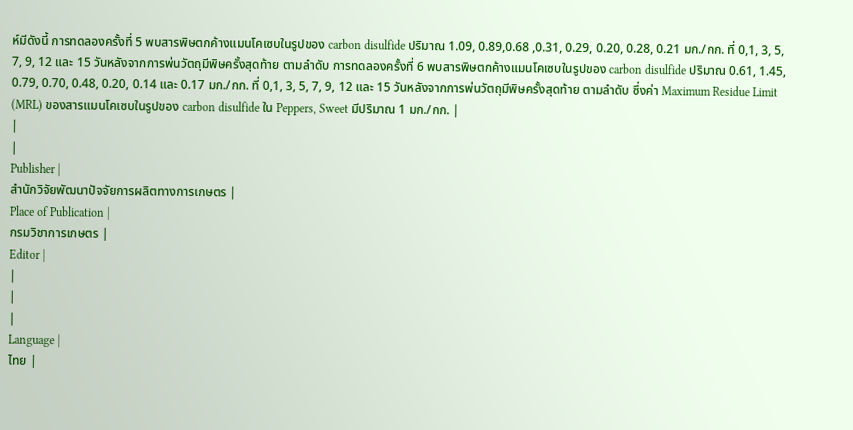ห์มีดังนี้ การทดลองครั้งที่ 5 พบสารพิษตกค้างแมนโคเซบในรูปของ carbon disulfide ปริมาณ 1.09, 0.89,0.68 ,0.31, 0.29, 0.20, 0.28, 0.21 มก./กก. ที่ 0,1, 3, 5, 7, 9, 12 และ 15 วันหลังจากการพ่นวัตถุมีพิษครั้งสุดท้าย ตามลำดับ การทดลองครั้งที่ 6 พบสารพิษตกค้างแมนโคเซบในรูปของ carbon disulfide ปริมาณ 0.61, 1.45, 0.79, 0.70, 0.48, 0.20, 0.14 และ 0.17 มก./กก. ที่ 0,1, 3, 5, 7, 9, 12 และ 15 วันหลังจากการพ่นวัตถุมีพิษครั้งสุดท้าย ตามลำดับ ซึ่งค่า Maximum Residue Limit (MRL) ของสารแมนโคเซบในรูปของ carbon disulfide ใน Peppers, Sweet มีปริมาณ 1 มก./กก. |
|
|
Publisher |
สำนักวิจัยพัฒนาปัจจัยการผลิตทางการเกษตร |
Place of Publication |
กรมวิชาการเกษตร |
Editor |
|
|
|
Language |
ไทย |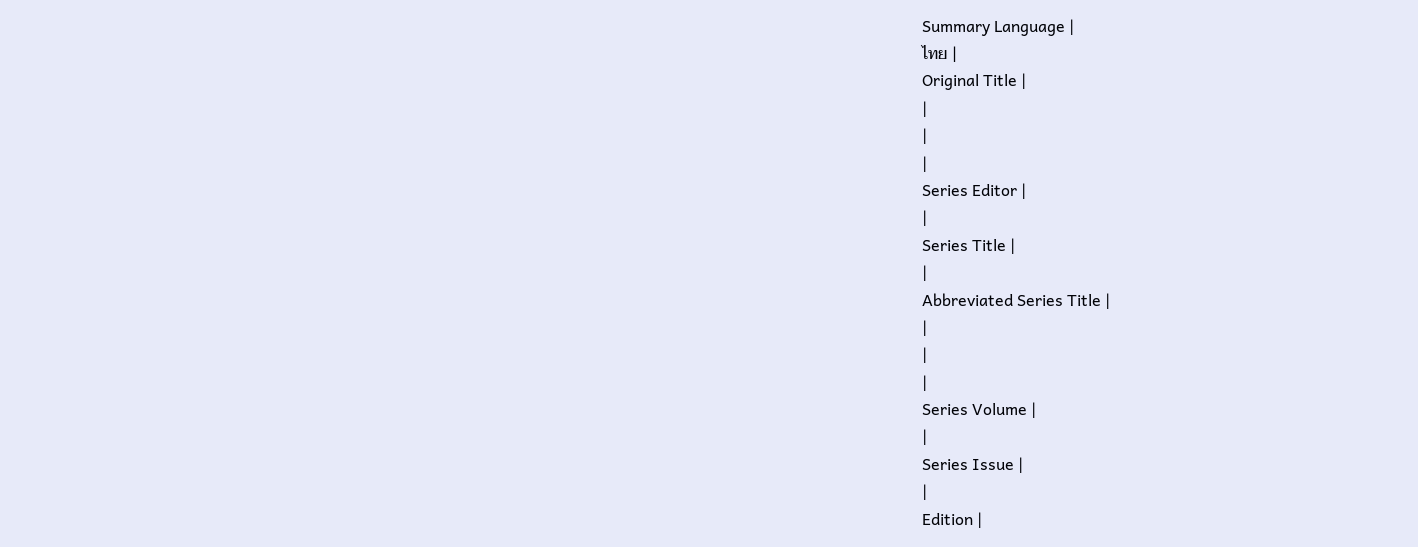Summary Language |
ไทย |
Original Title |
|
|
|
Series Editor |
|
Series Title |
|
Abbreviated Series Title |
|
|
|
Series Volume |
|
Series Issue |
|
Edition |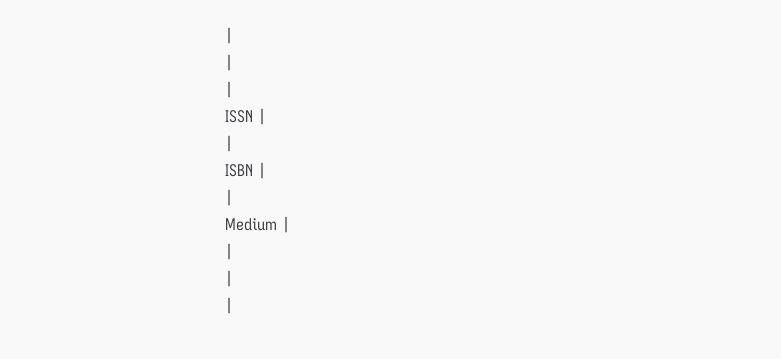|
|
|
ISSN |
|
ISBN |
|
Medium |
|
|
|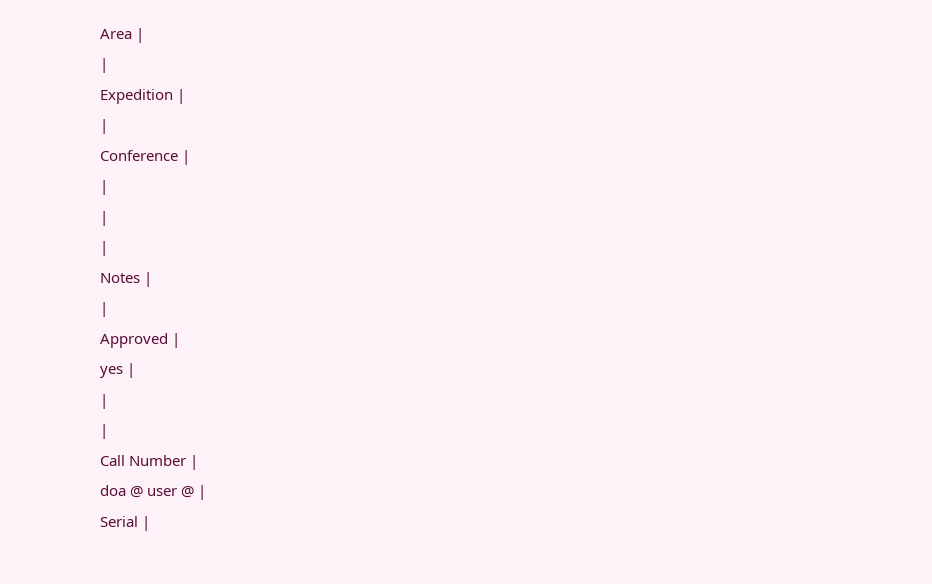Area |
|
Expedition |
|
Conference |
|
|
|
Notes |
|
Approved |
yes |
|
|
Call Number |
doa @ user @ |
Serial |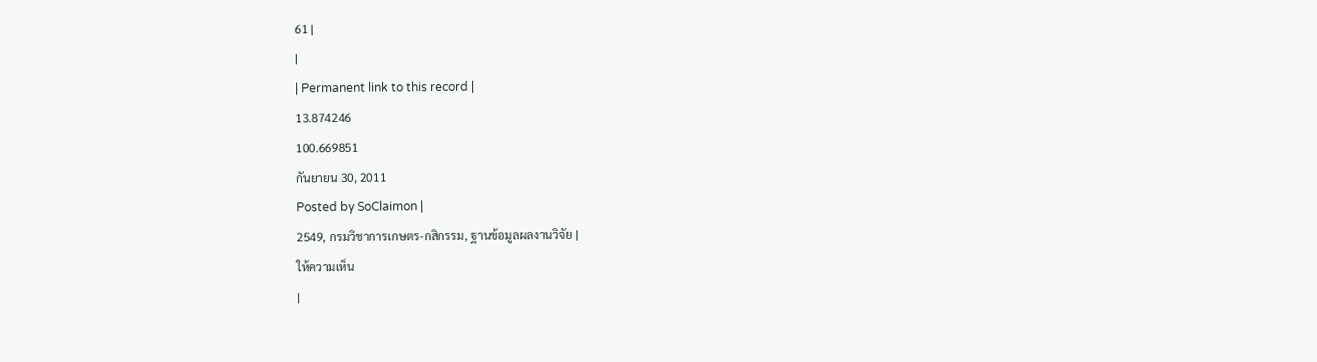61 |
|
| Permanent link to this record |
13.874246
100.669851
กันยายน 30, 2011
Posted by SoClaimon |
2549, กรมวิชาการเกษตร-กสิกรรม, ฐานข้อมูลผลงานวิจัย |
ให้ความเห็น
|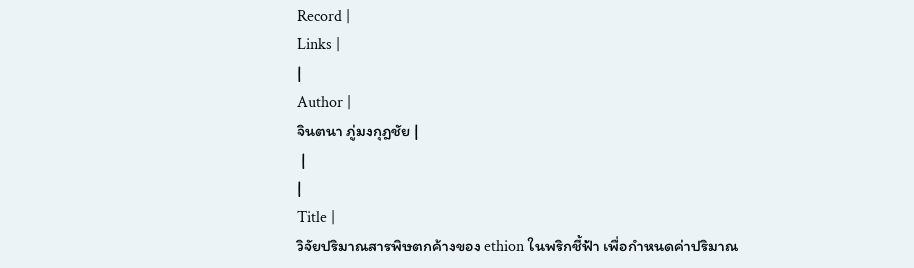Record |
Links |
|
Author |
จินตนา ภู่มงกุฎชัย |
 |
|
Title |
วิจัยปริมาณสารพิษตกค้างของ ethion ในพริกชี้ฟ้า เพื่อกำหนดค่าปริมาณ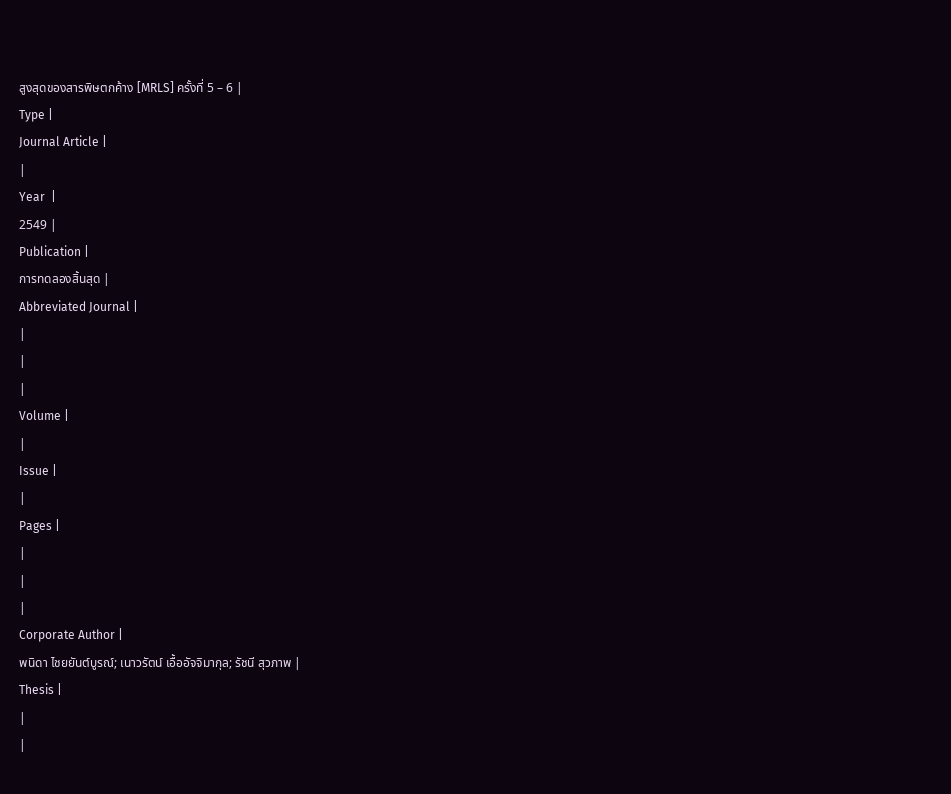สูงสุดของสารพิษตกค้าง [MRLS] ครั้งที่ 5 – 6 |
Type |
Journal Article |
|
Year  |
2549 |
Publication |
การทดลองสิ้นสุด |
Abbreviated Journal |
|
|
|
Volume |
|
Issue |
|
Pages |
|
|
|
Corporate Author |
พนิดา ไชยยันต์บูรณ์; เนาวรัตน์ เอื้ออัจจิมากุล; รัชนี สุวภาพ |
Thesis |
|
|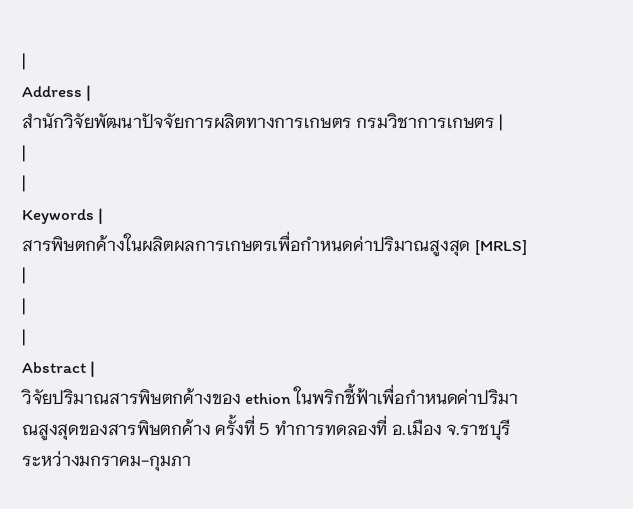|
Address |
สำนักวิจัยพัฒนาปัจจัยการผลิตทางการเกษตร กรมวิชาการเกษตร |
|
|
Keywords |
สารพิษตกค้างในผลิตผลการเกษตรเพื่อกำหนดค่าปริมาณสูงสุด [MRLS] |
|
|
Abstract |
วิจัยปริมาณสารพิษตกค้างของ ethion ในพริกชี้ฟ้าเพื่อกำหนดค่าปริมาณสูงสุดของสารพิษตกค้าง ครั้งที่ 5 ทำการทดลองที่ อ.เมือง จ.ราชบุรี ระหว่างมกราคม-กุมภา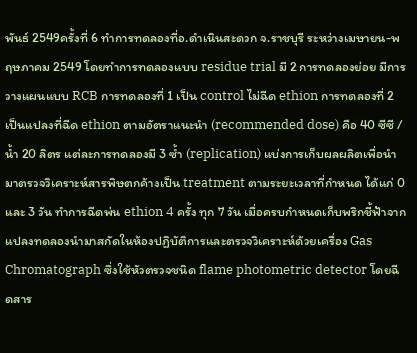พันธ์ 2549ครั้งที่ 6 ทำการทดลองที่อ.ดำเนินสะดวก จ.ราชบุรี ระหว่างเมษายน-พฤษภาคม 2549 โดยทำการทดลองแบบ residue trial มี 2 การทดลองย่อย มีการวางแผนแบบ RCB การทดลองที่ 1 เป็น control ไม่ฉีด ethion การทดลองที่ 2 เป็นแปลงที่ฉีด ethion ตามอัตราแนะนำ (recommended dose) คือ 40 ซีซี / น้ำ 20 ลิตร แต่ละการทดลองมี 3 ซ้ำ (replication) แบ่งการเก็บผลผลิตเพื่อนำมาตรวจวิเคราะห์สารพิษตกค้างเป็น treatment ตามระยะเวลาที่กำหนด ได้แก่ 0 และ 3 วัน ทำการฉีดพ่น ethion 4 ครั้ง ทุก 7 วัน เมื่อครบกำหนดเก็บพริกชี้ฟ้าจากแปลงทดลองนำมาสกัดในห้องปฏิบัติการและตรวจวิเคราะห์ด้วยเครื่อง Gas Chromatograph ซึ่งใช้หัวตรวจชนิด flame photometric detector โดยฉีดสาร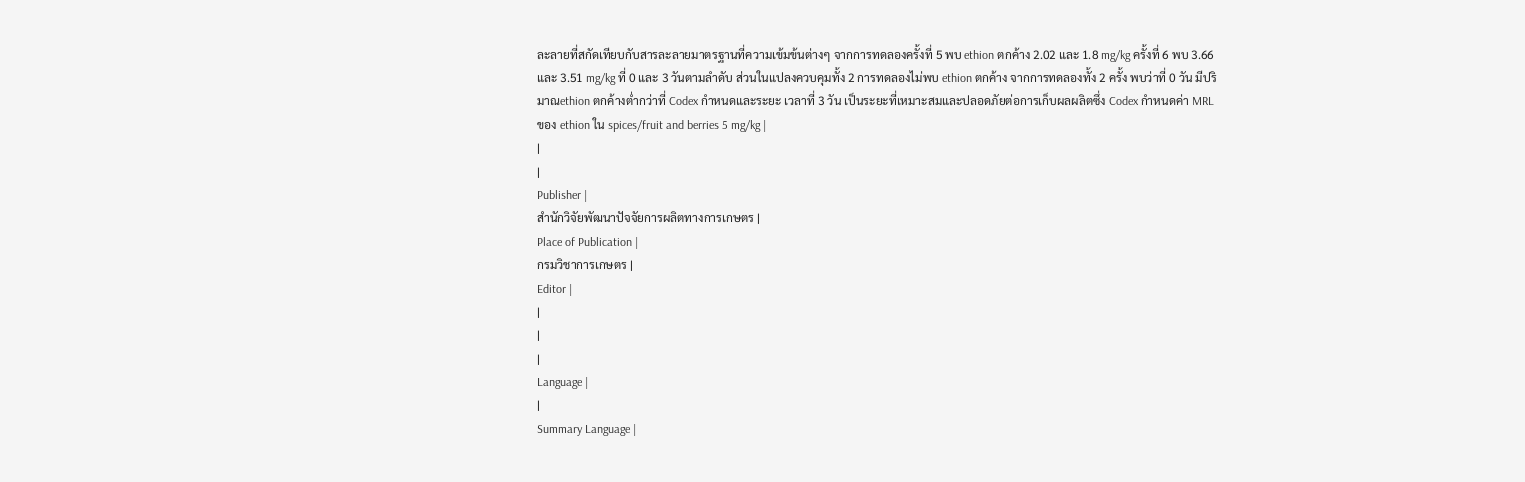ละลายที่สกัดเทียบกับสารละลายมาตรฐานที่ความเข้มข้นต่างๆ จากการทดลองครั้งที่ 5 พบ ethion ตกค้าง 2.02 และ 1.8 mg/kg ครั้งที่ 6 พบ 3.66 และ 3.51 mg/kg ที่ 0 และ 3 วันตามลำดับ ส่วนในแปลงควบคุมทั้ง 2 การทดลองไม่พบ ethion ตกค้าง จากการทดลองทั้ง 2 ครั้ง พบว่าที่ 0 วัน มีปริมาณethion ตกค้างต่ำกว่าที่ Codex กำหนดและระยะ เวลาที่ 3 วัน เป็นระยะที่เหมาะสมและปลอดภัยต่อการเก็บผลผลิตซึ่ง Codex กำหนดค่า MRL ของ ethion ใน spices/fruit and berries 5 mg/kg |
|
|
Publisher |
สำนักวิจัยพัฒนาปัจจัยการผลิตทางการเกษตร |
Place of Publication |
กรมวิชาการเกษตร |
Editor |
|
|
|
Language |
|
Summary Language |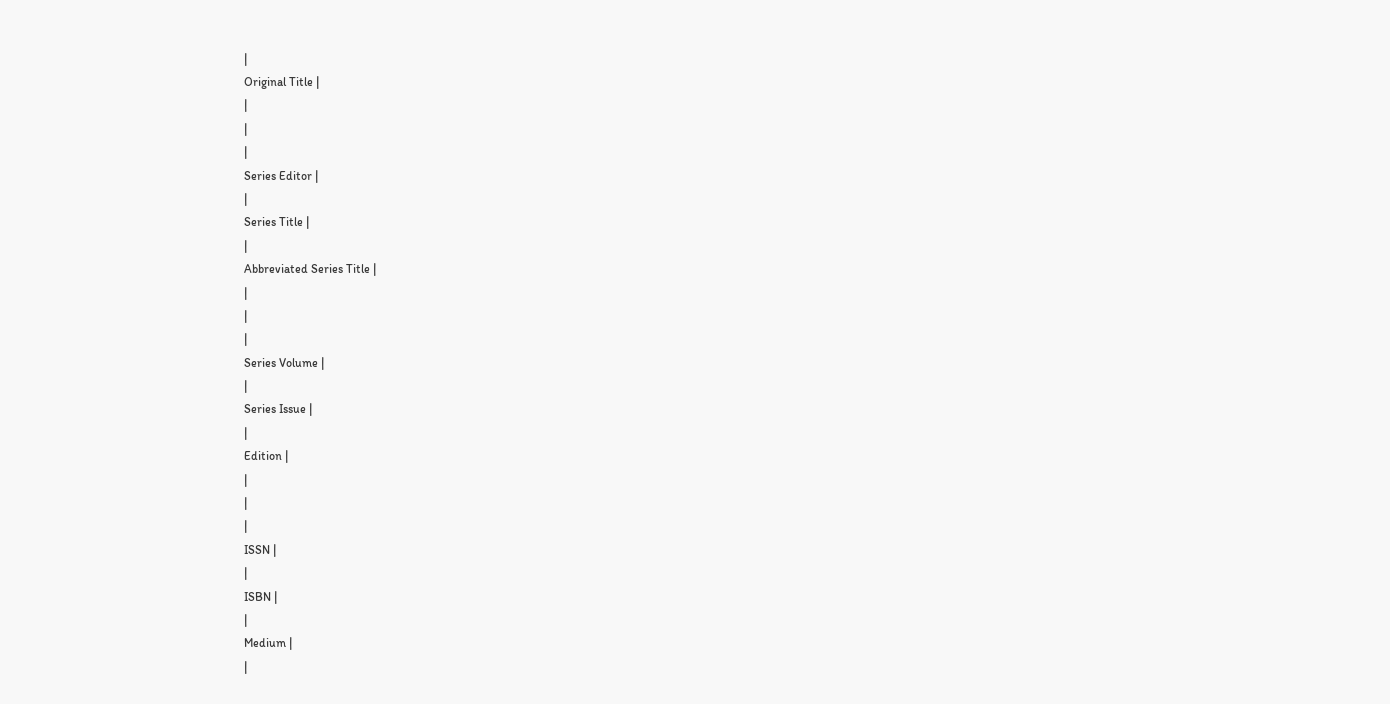|
Original Title |
|
|
|
Series Editor |
|
Series Title |
|
Abbreviated Series Title |
|
|
|
Series Volume |
|
Series Issue |
|
Edition |
|
|
|
ISSN |
|
ISBN |
|
Medium |
|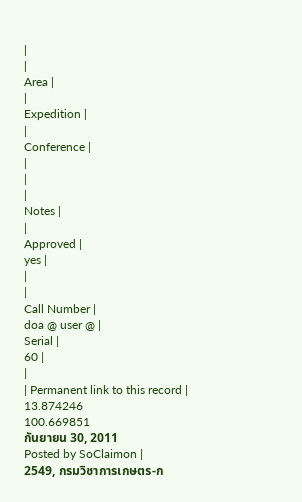|
|
Area |
|
Expedition |
|
Conference |
|
|
|
Notes |
|
Approved |
yes |
|
|
Call Number |
doa @ user @ |
Serial |
60 |
|
| Permanent link to this record |
13.874246
100.669851
กันยายน 30, 2011
Posted by SoClaimon |
2549, กรมวิชาการเกษตร-ก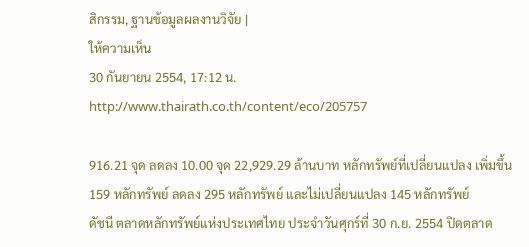สิกรรม, ฐานข้อมูลผลงานวิจัย |
ให้ความเห็น
30 กันยายน 2554, 17:12 น.
http://www.thairath.co.th/content/eco/205757

916.21 จุด ลดลง 10.00 จุด 22,929.29 ล้านบาท หลักทรัพย์ที่เปลี่ยนแปลง เพิ่มขึ้น 159 หลักทรัพย์ ลดลง 295 หลักทรัพย์ และไม่เปลี่ยนแปลง 145 หลักทรัพย์
ดัชนี ตลาดหลักทรัพย์แห่งประเทศไทย ประจำวันศุกร์ที่ 30 ก.ย. 2554 ปิดตลาด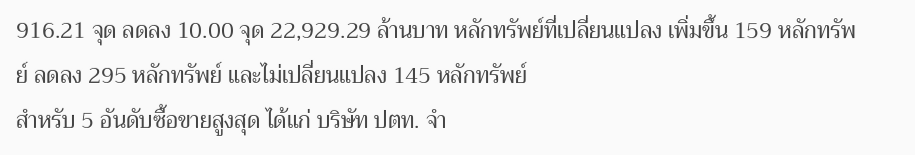916.21 จุด ลดลง 10.00 จุด 22,929.29 ล้านบาท หลักทรัพย์ที่เปลี่ยนแปลง เพิ่มขึ้น 159 หลักทรัพย์ ลดลง 295 หลักทรัพย์ และไม่เปลี่ยนแปลง 145 หลักทรัพย์
สำหรับ 5 อันดับซื้อขายสูงสุด ได้แก่ บริษัท ปตท. จำ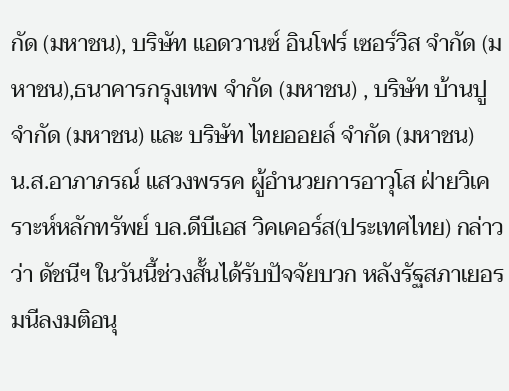กัด (มหาชน), บริษัท แอดวานซ์ อินโฟร์ เซอร์วิส จำกัด (มหาชน),ธนาคารกรุงเทพ จำกัด (มหาชน) , บริษัท บ้านปู จำกัด (มหาชน) และ บริษัท ไทยออยล์ จำกัด (มหาชน)
น.ส.อาภาภรณ์ แสวงพรรค ผู้อำนวยการอาวุโส ฝ่ายวิเคราะห์หลักทรัพย์ บล.ดีบีเอส วิคเคอร์ส(ประเทศไทย) กล่าวว่า ดัชนีฯ ในวันนี้ช่วงสั้นได้รับปัจจัยบวก หลังรัฐสภาเยอรมนีลงมติอนุ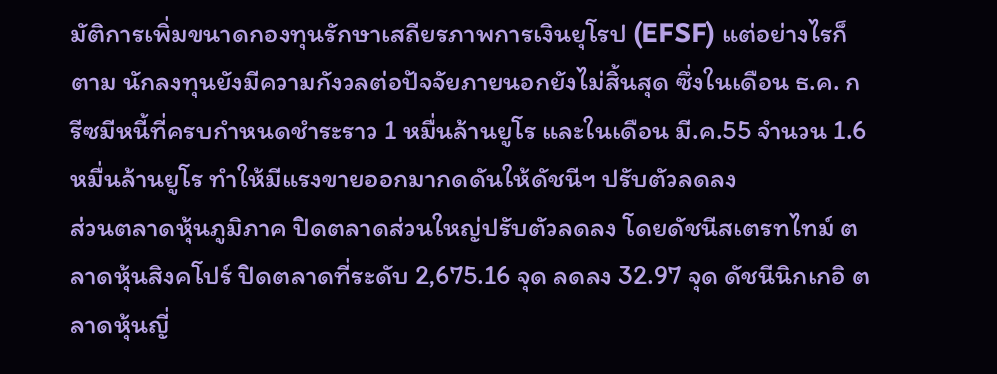มัติการเพิ่มขนาดกองทุนรักษาเสถียรภาพการเงินยุโรป (EFSF) แต่อย่างไรก็ตาม นักลงทุนยังมีความกังวลต่อปัจจัยภายนอกยังไม่สิ้นสุด ซึ่งในเดือน ธ.ค. กรีซมีหนี้ที่ครบกำหนดชำระราว 1 หมื่นล้านยูโร และในเดือน มี.ค.55 จำนวน 1.6 หมื่นล้านยูโร ทำให้มีแรงขายออกมากดดันให้ดัชนีฯ ปรับตัวลดลง
ส่วนตลาดหุ้นภูมิภาค ปิดตลาดส่วนใหญ่ปรับตัวลดลง โดยดัชนีสเตรทไทม์ ตลาดหุ้นสิงคโปร์ ปิดตลาดที่ระดับ 2,675.16 จุด ลดลง 32.97 จุด ดัชนีนิกเกอิ ตลาดหุ้นญี่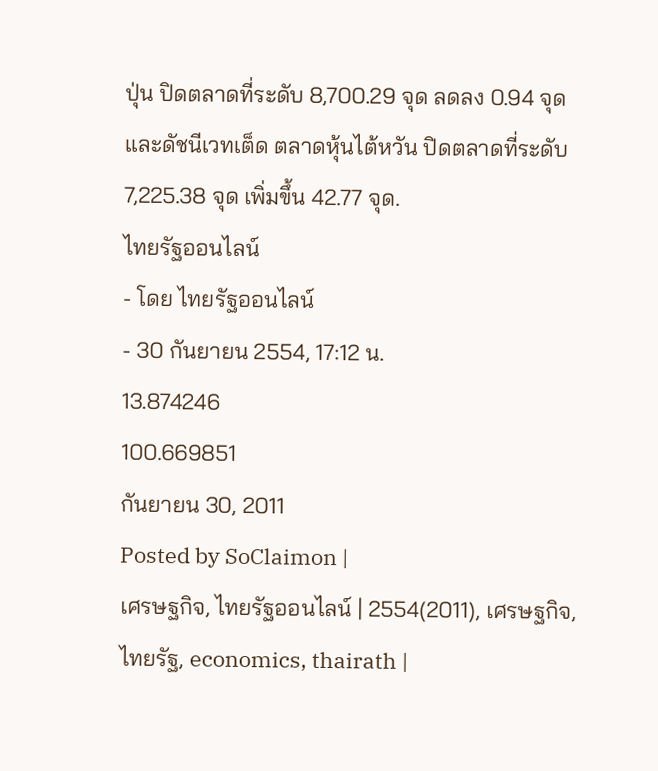ปุ่น ปิดตลาดที่ระดับ 8,700.29 จุด ลดลง 0.94 จุด และดัชนีเวทเต็ด ตลาดหุ้นไต้หวัน ปิดตลาดที่ระดับ 7,225.38 จุด เพิ่มขึ้น 42.77 จุด.
ไทยรัฐออนไลน์
- โดย ไทยรัฐออนไลน์
- 30 กันยายน 2554, 17:12 น.
13.874246
100.669851
กันยายน 30, 2011
Posted by SoClaimon |
เศรษฐกิจ, ไทยรัฐออนไลน์ | 2554(2011), เศรษฐกิจ, ไทยรัฐ, economics, thairath |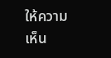ให้ความเห็น